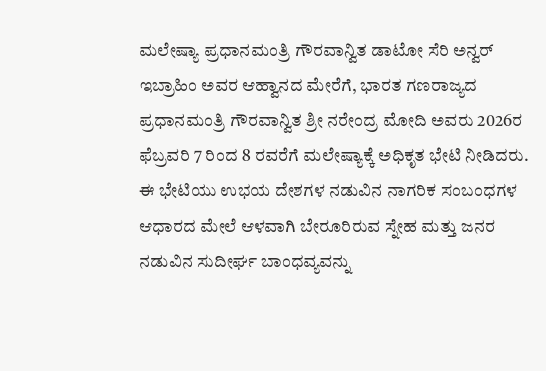ಮಲೇಷ್ಯಾ ಪ್ರಧಾನಮಂತ್ರಿ ಗೌರವಾನ್ವಿತ ಡಾಟೋ ಸೆರಿ ಅನ್ವರ್ ಇಬ್ರಾಹಿಂ ಅವರ ಆಹ್ವಾನದ ಮೇರೆಗೆ, ಭಾರತ ಗಣರಾಜ್ಯದ ಪ್ರಧಾನಮಂತ್ರಿ ಗೌರವಾನ್ವಿತ ಶ್ರೀ ನರೇಂದ್ರ ಮೋದಿ ಅವರು 2026ರ ಫೆಬ್ರವರಿ 7 ರಿಂದ 8 ರವರೆಗೆ ಮಲೇಷ್ಯಾಕ್ಕೆ ಅಧಿಕೃತ ಭೇಟಿ ನೀಡಿದರು. ಈ ಭೇಟಿಯು ಉಭಯ ದೇಶಗಳ ನಡುವಿನ ನಾಗರಿಕ ಸಂಬಂಧಗಳ ಆಧಾರದ ಮೇಲೆ ಆಳವಾಗಿ ಬೇರೂರಿರುವ ಸ್ನೇಹ ಮತ್ತು ಜನರ ನಡುವಿನ ಸುದೀರ್ಘ ಬಾಂಧವ್ಯವನ್ನು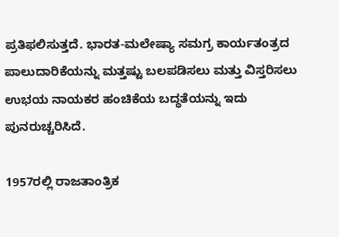ಪ್ರತಿಫಲಿಸುತ್ತದೆ. ಭಾರತ-ಮಲೇಷ್ಯಾ ಸಮಗ್ರ ಕಾರ್ಯತಂತ್ರದ ಪಾಲುದಾರಿಕೆಯನ್ನು ಮತ್ತಷ್ಟು ಬಲಪಡಿಸಲು ಮತ್ತು ವಿಸ್ತರಿಸಲು ಉಭಯ ನಾಯಕರ ಹಂಚಿಕೆಯ ಬದ್ಧತೆಯನ್ನು ಇದು ಪುನರುಚ್ಚರಿಸಿದೆ.

1957ರಲ್ಲಿ ರಾಜತಾಂತ್ರಿಕ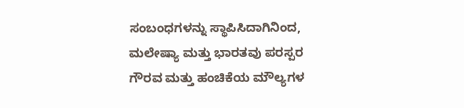ಸಂಬಂಧಗಳನ್ನು ಸ್ಥಾಪಿಸಿದಾಗಿನಿಂದ, ಮಲೇಷ್ಯಾ ಮತ್ತು ಭಾರತವು ಪರಸ್ಪರ ಗೌರವ ಮತ್ತು ಹಂಚಿಕೆಯ ಮೌಲ್ಯಗಳ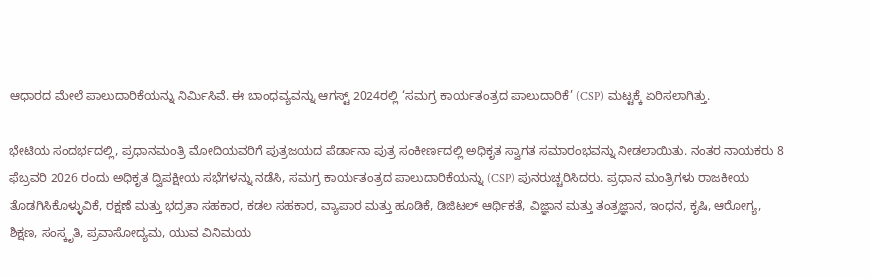ಆಧಾರದ ಮೇಲೆ ಪಾಲುದಾರಿಕೆಯನ್ನು ನಿರ್ಮಿಸಿವೆ. ಈ ಬಾಂಧವ್ಯವನ್ನು ಆಗಸ್ಟ್ 2024ರಲ್ಲಿ ‘ಸಮಗ್ರ ಕಾರ್ಯತಂತ್ರದ ಪಾಲುದಾರಿಕೆ’ (CSP) ಮಟ್ಟಕ್ಕೆ ಏರಿಸಲಾಗಿತ್ತು.

ಭೇಟಿಯ ಸಂದರ್ಭದಲ್ಲಿ, ಪ್ರಧಾನಮಂತ್ರಿ ಮೋದಿಯವರಿಗೆ ಪುತ್ರಜಯದ ಪೆರ್ಡಾನಾ ಪುತ್ರ ಸಂಕೀರ್ಣದಲ್ಲಿ ಅಧಿಕೃತ ಸ್ವಾಗತ ಸಮಾರಂಭವನ್ನು ನೀಡಲಾಯಿತು. ನಂತರ ನಾಯಕರು 8 ಫೆಬ್ರವರಿ 2026 ರಂದು ಅಧಿಕೃತ ದ್ವಿಪಕ್ಷೀಯ ಸಭೆಗಳನ್ನು ನಡೆಸಿ, ಸಮಗ್ರ ಕಾರ್ಯತಂತ್ರದ ಪಾಲುದಾರಿಕೆಯನ್ನು (CSP) ಪುನರುಚ್ಚರಿಸಿದರು. ಪ್ರಧಾನ ಮಂತ್ರಿಗಳು ರಾಜಕೀಯ ತೊಡಗಿಸಿಕೊಳ್ಳುವಿಕೆ, ರಕ್ಷಣೆ ಮತ್ತು ಭದ್ರತಾ ಸಹಕಾರ, ಕಡಲ ಸಹಕಾರ, ವ್ಯಾಪಾರ ಮತ್ತು ಹೂಡಿಕೆ, ಡಿಜಿಟಲ್ ಆರ್ಥಿಕತೆ, ವಿಜ್ಞಾನ ಮತ್ತು ತಂತ್ರಜ್ಞಾನ, ಇಂಧನ, ಕೃಷಿ, ಆರೋಗ್ಯ, ಶಿಕ್ಷಣ, ಸಂಸ್ಕೃತಿ, ಪ್ರವಾಸೋದ್ಯಮ, ಯುವ ವಿನಿಮಯ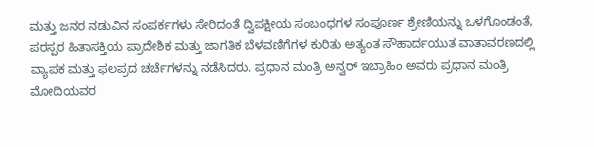ಮತ್ತು ಜನರ ನಡುವಿನ ಸಂಪರ್ಕಗಳು ಸೇರಿದಂತೆ ದ್ವಿಪಕ್ಷೀಯ ಸಂಬಂಧಗಳ ಸಂಪೂರ್ಣ ಶ್ರೇಣಿಯನ್ನು ಒಳಗೊಂಡಂತೆ, ಪರಸ್ಪರ ಹಿತಾಸಕ್ತಿಯ ಪ್ರಾದೇಶಿಕ ಮತ್ತು ಜಾಗತಿಕ ಬೆಳವಣಿಗೆಗಳ ಕುರಿತು ಅತ್ಯಂತ ಸೌಹಾರ್ದಯುತ ವಾತಾವರಣದಲ್ಲಿ ವ್ಯಾಪಕ ಮತ್ತು ಫಲಪ್ರದ ಚರ್ಚೆಗಳನ್ನು ನಡೆಸಿದರು. ಪ್ರಧಾನ ಮಂತ್ರಿ ಅನ್ವರ್ ಇಬ್ರಾಹಿಂ ಅವರು ಪ್ರಧಾನ ಮಂತ್ರಿ ಮೋದಿಯವರ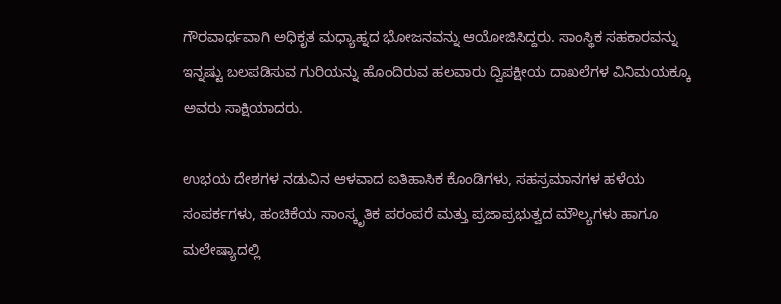ಗೌರವಾರ್ಥವಾಗಿ ಅಧಿಕೃತ ಮಧ್ಯಾಹ್ನದ ಭೋಜನವನ್ನು ಆಯೋಜಿಸಿದ್ದರು. ಸಾಂಸ್ಥಿಕ ಸಹಕಾರವನ್ನು ಇನ್ನಷ್ಟು ಬಲಪಡಿಸುವ ಗುರಿಯನ್ನು ಹೊಂದಿರುವ ಹಲವಾರು ದ್ವಿಪಕ್ಷೀಯ ದಾಖಲೆಗಳ ವಿನಿಮಯಕ್ಕೂ ಅವರು ಸಾಕ್ಷಿಯಾದರು.

ಉಭಯ ದೇಶಗಳ ನಡುವಿನ ಆಳವಾದ ಐತಿಹಾಸಿಕ ಕೊಂಡಿಗಳು, ಸಹಸ್ರಮಾನಗಳ ಹಳೆಯ ಸಂಪರ್ಕಗಳು, ಹಂಚಿಕೆಯ ಸಾಂಸ್ಕೃತಿಕ ಪರಂಪರೆ ಮತ್ತು ಪ್ರಜಾಪ್ರಭುತ್ವದ ಮೌಲ್ಯಗಳು ಹಾಗೂ ಮಲೇಷ್ಯಾದಲ್ಲಿ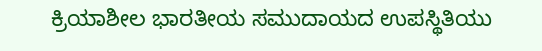ಕ್ರಿಯಾಶೀಲ ಭಾರತೀಯ ಸಮುದಾಯದ ಉಪಸ್ಥಿತಿಯು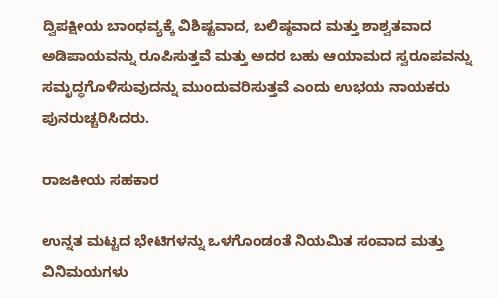ದ್ವಿಪಕ್ಷೀಯ ಬಾಂಧವ್ಯಕ್ಕೆ ವಿಶಿಷ್ಟವಾದ, ಬಲಿಷ್ಠವಾದ ಮತ್ತು ಶಾಶ್ವತವಾದ ಅಡಿಪಾಯವನ್ನು ರೂಪಿಸುತ್ತವೆ ಮತ್ತು ಅದರ ಬಹು ಆಯಾಮದ ಸ್ವರೂಪವನ್ನು ಸಮೃದ್ಧಗೊಳಿಸುವುದನ್ನು ಮುಂದುವರಿಸುತ್ತವೆ ಎಂದು ಉಭಯ ನಾಯಕರು ಪುನರುಚ್ಚರಿಸಿದರು.

ರಾಜಕೀಯ ಸಹಕಾರ

ಉನ್ನತ ಮಟ್ಟದ ಭೇಟಿಗಳನ್ನು ಒಳಗೊಂಡಂತೆ ನಿಯಮಿತ ಸಂವಾದ ಮತ್ತು ವಿನಿಮಯಗಳು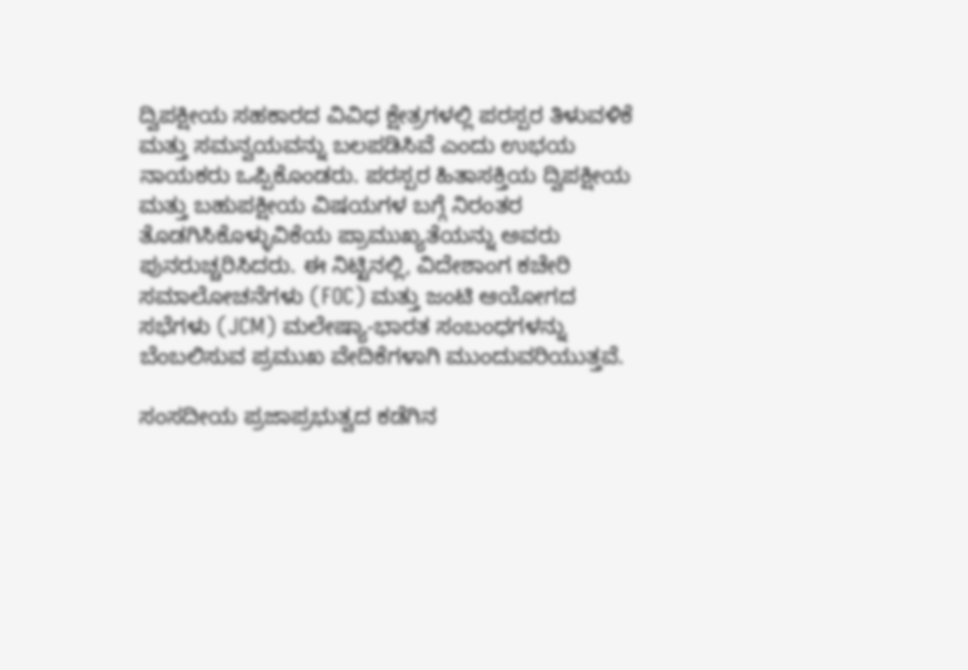ದ್ವಿಪಕ್ಷೀಯ ಸಹಕಾರದ ವಿವಿಧ ಕ್ಷೇತ್ರಗಳಲ್ಲಿ ಪರಸ್ಪರ ತಿಳುವಳಿಕೆ ಮತ್ತು ಸಮನ್ವಯವನ್ನು ಬಲಪಡಿಸಿವೆ ಎಂದು ಉಭಯ ನಾಯಕರು ಒಪ್ಪಿಕೊಂಡರು. ಪರಸ್ಪರ ಹಿತಾಸಕ್ತಿಯ ದ್ವಿಪಕ್ಷೀಯ ಮತ್ತು ಬಹುಪಕ್ಷೀಯ ವಿಷಯಗಳ ಬಗ್ಗೆ ನಿರಂತರ ತೊಡಗಿಸಿಕೊಳ್ಳುವಿಕೆಯ ಪ್ರಾಮುಖ್ಯತೆಯನ್ನು ಅವರು ಪುನರುಚ್ಚರಿಸಿದರು. ಈ ನಿಟ್ಟಿನಲ್ಲಿ, ವಿದೇಶಾಂಗ ಕಚೇರಿ ಸಮಾಲೋಚನೆಗಳು (FOC) ಮತ್ತು ಜಂಟಿ ಆಯೋಗದ ಸಭೆಗಳು (JCM) ಮಲೇಷ್ಯಾ-ಭಾರತ ಸಂಬಂಧಗಳನ್ನು ಬೆಂಬಲಿಸುವ ಪ್ರಮುಖ ವೇದಿಕೆಗಳಾಗಿ ಮುಂದುವರಿಯುತ್ತವೆ.

ಸಂಸದೀಯ ಪ್ರಜಾಪ್ರಭುತ್ವದ ಕಡೆಗಿನ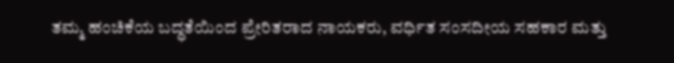ತಮ್ಮ ಹಂಚಿಕೆಯ ಬದ್ಧತೆಯಿಂದ ಪ್ರೇರಿತರಾದ ನಾಯಕರು, ವರ್ಧಿತ ಸಂಸದೀಯ ಸಹಕಾರ ಮತ್ತು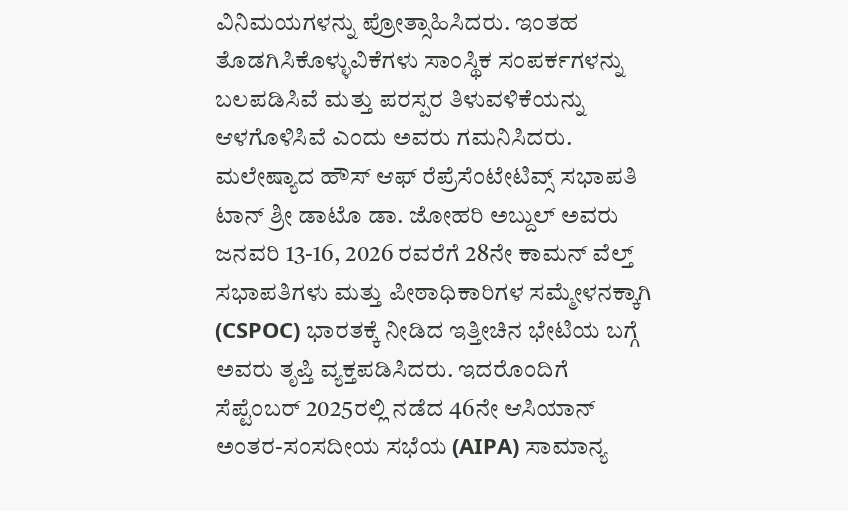ವಿನಿಮಯಗಳನ್ನು ಪ್ರೋತ್ಸಾಹಿಸಿದರು. ಇಂತಹ ತೊಡಗಿಸಿಕೊಳ್ಳುವಿಕೆಗಳು ಸಾಂಸ್ಥಿಕ ಸಂಪರ್ಕಗಳನ್ನು ಬಲಪಡಿಸಿವೆ ಮತ್ತು ಪರಸ್ಪರ ತಿಳುವಳಿಕೆಯನ್ನು ಆಳಗೊಳಿಸಿವೆ ಎಂದು ಅವರು ಗಮನಿಸಿದರು. ಮಲೇಷ್ಯಾದ ಹೌಸ್ ಆಫ್ ರೆಪ್ರೆಸೆಂಟೇಟಿವ್ಸ್ ಸಭಾಪತಿ ಟಾನ್ ಶ್ರೀ ಡಾಟೊ ಡಾ. ಜೋಹರಿ ಅಬ್ದುಲ್ ಅವರು ಜನವರಿ 13-16, 2026 ರವರೆಗೆ 28ನೇ ಕಾಮನ್‌ ವೆಲ್ತ್ ಸಭಾಪತಿಗಳು ಮತ್ತು ಪೀಠಾಧಿಕಾರಿಗಳ ಸಮ್ಮೇಳನಕ್ಕಾಗಿ (CSPOC) ಭಾರತಕ್ಕೆ ನೀಡಿದ ಇತ್ತೀಚಿನ ಭೇಟಿಯ ಬಗ್ಗೆ ಅವರು ತೃಪ್ತಿ ವ್ಯಕ್ತಪಡಿಸಿದರು. ಇದರೊಂದಿಗೆ ಸೆಪ್ಟೆಂಬರ್ 2025ರಲ್ಲಿ ನಡೆದ 46ನೇ ಆಸಿಯಾನ್ ಅಂತರ-ಸಂಸದೀಯ ಸಭೆಯ (AIPA) ಸಾಮಾನ್ಯ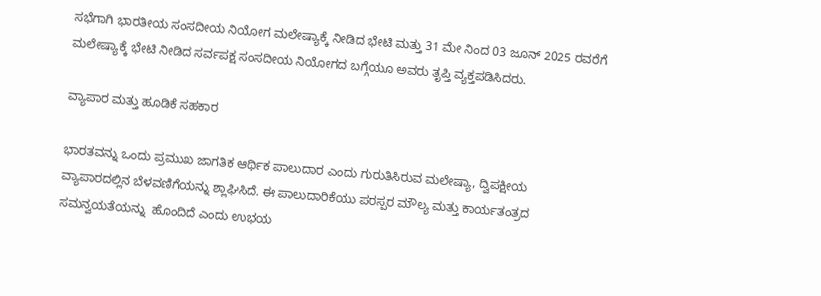ಸಭೆಗಾಗಿ ಭಾರತೀಯ ಸಂಸದೀಯ ನಿಯೋಗ ಮಲೇಷ್ಯಾಕ್ಕೆ ನೀಡಿದ ಭೇಟಿ ಮತ್ತು 31 ಮೇ ನಿಂದ 03 ಜೂನ್ 2025 ರವರೆಗೆ ಮಲೇಷ್ಯಾಕ್ಕೆ ಭೇಟಿ ನೀಡಿದ ಸರ್ವಪಕ್ಷ ಸಂಸದೀಯ ನಿಯೋಗದ ಬಗ್ಗೆಯೂ ಅವರು ತೃಪ್ತಿ ವ್ಯಕ್ತಪಡಿಸಿದರು.

ವ್ಯಾಪಾರ ಮತ್ತು ಹೂಡಿಕೆ ಸಹಕಾರ

ಭಾರತವನ್ನು ಒಂದು ಪ್ರಮುಖ ಜಾಗತಿಕ ಆರ್ಥಿಕ ಪಾಲುದಾರ ಎಂದು ಗುರುತಿಸಿರುವ ಮಲೇಷ್ಯಾ, ದ್ವಿಪಕ್ಷೀಯ ವ್ಯಾಪಾರದಲ್ಲಿನ ಬೆಳವಣಿಗೆಯನ್ನು ಶ್ಲಾಘಿಸಿದೆ. ಈ ಪಾಲುದಾರಿಕೆಯು ಪರಸ್ಪರ ಮೌಲ್ಯ ಮತ್ತು ಕಾರ್ಯತಂತ್ರದ ಸಮನ್ವಯತೆಯನ್ನು  ಹೊಂದಿದೆ ಎಂದು ಉಭಯ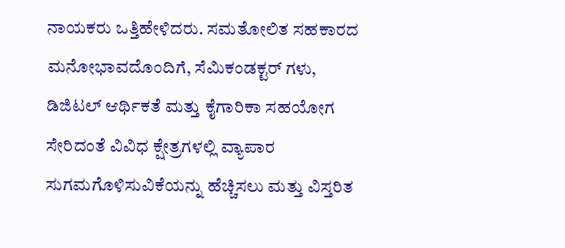ನಾಯಕರು ಒತ್ತಿಹೇಳಿದರು. ಸಮತೋಲಿತ ಸಹಕಾರದ ಮನೋಭಾವದೊಂದಿಗೆ, ಸೆಮಿಕಂಡಕ್ಟರ್‌ ಗಳು, ಡಿಜಿಟಲ್ ಆರ್ಥಿಕತೆ ಮತ್ತು ಕೈಗಾರಿಕಾ ಸಹಯೋಗ ಸೇರಿದಂತೆ ವಿವಿಧ ಕ್ಷೇತ್ರಗಳಲ್ಲಿ ವ್ಯಾಪಾರ ಸುಗಮಗೊಳಿಸುವಿಕೆಯನ್ನು ಹೆಚ್ಚಿಸಲು ಮತ್ತು ವಿಸ್ತರಿತ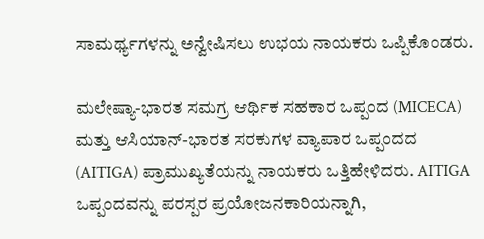ಸಾಮರ್ಥ್ಯಗಳನ್ನು ಅನ್ವೇಷಿಸಲು ಉಭಯ ನಾಯಕರು ಒಪ್ಪಿಕೊಂಡರು.

ಮಲೇಷ್ಯಾ-ಭಾರತ ಸಮಗ್ರ ಆರ್ಥಿಕ ಸಹಕಾರ ಒಪ್ಪಂದ (MICECA) ಮತ್ತು ಆಸಿಯಾನ್-ಭಾರತ ಸರಕುಗಳ ವ್ಯಾಪಾರ ಒಪ್ಪಂದದ (AITIGA) ಪ್ರಾಮುಖ್ಯತೆಯನ್ನು ನಾಯಕರು ಒತ್ತಿಹೇಳಿದರು. AITIGA ಒಪ್ಪಂದವನ್ನು ಪರಸ್ಪರ ಪ್ರಯೋಜನಕಾರಿಯನ್ನಾಗಿ,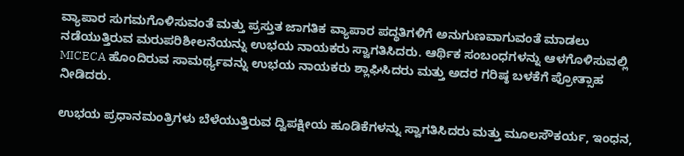ವ್ಯಾಪಾರ ಸುಗಮಗೊಳಿಸುವಂತೆ ಮತ್ತು ಪ್ರಸ್ತುತ ಜಾಗತಿಕ ವ್ಯಾಪಾರ ಪದ್ಧತಿಗಳಿಗೆ ಅನುಗುಣವಾಗುವಂತೆ ಮಾಡಲು ನಡೆಯುತ್ತಿರುವ ಮರುಪರಿಶೀಲನೆಯನ್ನು ಉಭಯ ನಾಯಕರು ಸ್ವಾಗತಿಸಿದರು. ಆರ್ಥಿಕ ಸಂಬಂಧಗಳನ್ನು ಆಳಗೊಳಿಸುವಲ್ಲಿ MICECA ಹೊಂದಿರುವ ಸಾಮರ್ಥ್ಯವನ್ನು ಉಭಯ ನಾಯಕರು ಶ್ಲಾಘಿಸಿದರು ಮತ್ತು ಅದರ ಗರಿಷ್ಠ ಬಳಕೆಗೆ ಪ್ರೋತ್ಸಾಹ ನೀಡಿದರು.

ಉಭಯ ಪ್ರಧಾನಮಂತ್ರಿಗಳು ಬೆಳೆಯುತ್ತಿರುವ ದ್ವಿಪಕ್ಷೀಯ ಹೂಡಿಕೆಗಳನ್ನು ಸ್ವಾಗತಿಸಿದರು ಮತ್ತು ಮೂಲಸೌಕರ್ಯ, ಇಂಧನ,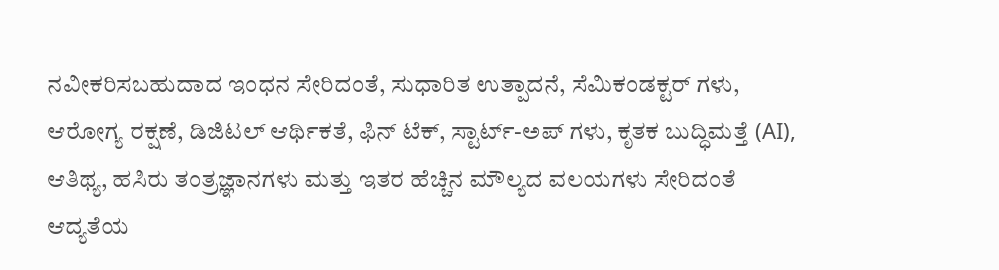ನವೀಕರಿಸಬಹುದಾದ ಇಂಧನ ಸೇರಿದಂತೆ, ಸುಧಾರಿತ ಉತ್ಪಾದನೆ, ಸೆಮಿಕಂಡಕ್ಟರ್‌ ಗಳು, ಆರೋಗ್ಯ ರಕ್ಷಣೆ, ಡಿಜಿಟಲ್ ಆರ್ಥಿಕತೆ, ಫಿನ್‌ ಟೆಕ್, ಸ್ಟಾರ್ಟ್‌-ಅಪ್‌ ಗಳು, ಕೃತಕ ಬುದ್ಧಿಮತ್ತೆ (AI), ಆತಿಥ್ಯ, ಹಸಿರು ತಂತ್ರಜ್ಞಾನಗಳು ಮತ್ತು ಇತರ ಹೆಚ್ಚಿನ ಮೌಲ್ಯದ ವಲಯಗಳು ಸೇರಿದಂತೆ ಆದ್ಯತೆಯ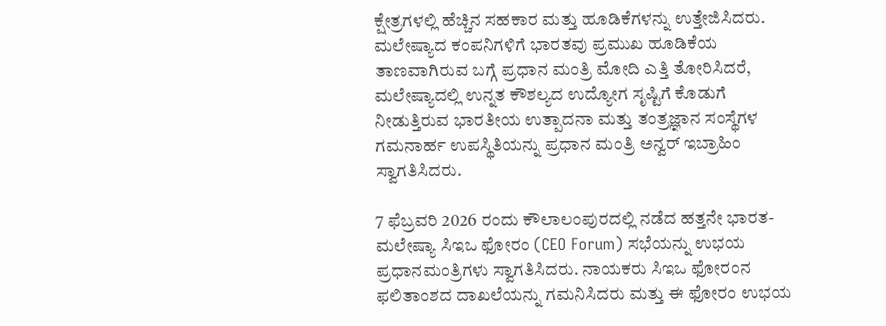ಕ್ಷೇತ್ರಗಳಲ್ಲಿ ಹೆಚ್ಚಿನ ಸಹಕಾರ ಮತ್ತು ಹೂಡಿಕೆಗಳನ್ನು ಉತ್ತೇಜಿಸಿದರು. ಮಲೇಷ್ಯಾದ ಕಂಪನಿಗಳಿಗೆ ಭಾರತವು ಪ್ರಮುಖ ಹೂಡಿಕೆಯ ತಾಣವಾಗಿರುವ ಬಗ್ಗೆ ಪ್ರಧಾನ ಮಂತ್ರಿ ಮೋದಿ ಎತ್ತಿ ತೋರಿಸಿದರೆ, ಮಲೇಷ್ಯಾದಲ್ಲಿ ಉನ್ನತ ಕೌಶಲ್ಯದ ಉದ್ಯೋಗ ಸೃಷ್ಟಿಗೆ ಕೊಡುಗೆ ನೀಡುತ್ತಿರುವ ಭಾರತೀಯ ಉತ್ಪಾದನಾ ಮತ್ತು ತಂತ್ರಜ್ಞಾನ ಸಂಸ್ಥೆಗಳ ಗಮನಾರ್ಹ ಉಪಸ್ಥಿತಿಯನ್ನು ಪ್ರಧಾನ ಮಂತ್ರಿ ಅನ್ವರ್ ಇಬ್ರಾಹಿಂ ಸ್ವಾಗತಿಸಿದರು.

7 ಫೆಬ್ರವರಿ 2026 ರಂದು ಕೌಲಾಲಂಪುರದಲ್ಲಿ ನಡೆದ ಹತ್ತನೇ ಭಾರತ-ಮಲೇಷ್ಯಾ ಸಿಇಒ ಫೋರಂ (CEO Forum) ಸಭೆಯನ್ನು ಉಭಯ ಪ್ರಧಾನಮಂತ್ರಿಗಳು ಸ್ವಾಗತಿಸಿದರು. ನಾಯಕರು ಸಿಇಒ ಫೋರಂನ ಫಲಿತಾಂಶದ ದಾಖಲೆಯನ್ನು ಗಮನಿಸಿದರು ಮತ್ತು ಈ ಫೋರಂ ಉಭಯ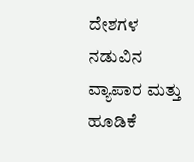ದೇಶಗಳ ನಡುವಿನ ವ್ಯಾಪಾರ ಮತ್ತು ಹೂಡಿಕೆ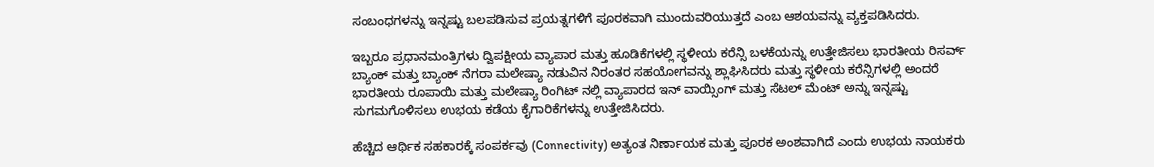ಸಂಬಂಧಗಳನ್ನು ಇನ್ನಷ್ಟು ಬಲಪಡಿಸುವ ಪ್ರಯತ್ನಗಳಿಗೆ ಪೂರಕವಾಗಿ ಮುಂದುವರಿಯುತ್ತದೆ ಎಂಬ ಆಶಯವನ್ನು ವ್ಯಕ್ತಪಡಿಸಿದರು.

ಇಬ್ಬರೂ ಪ್ರಧಾನಮಂತ್ರಿಗಳು ದ್ವಿಪಕ್ಷೀಯ ವ್ಯಾಪಾರ ಮತ್ತು ಹೂಡಿಕೆಗಳಲ್ಲಿ ಸ್ಥಳೀಯ ಕರೆನ್ಸಿ ಬಳಕೆಯನ್ನು ಉತ್ತೇಜಿಸಲು ಭಾರತೀಯ ರಿಸರ್ವ್ ಬ್ಯಾಂಕ್ ಮತ್ತು ಬ್ಯಾಂಕ್ ನೆಗರಾ ಮಲೇಷ್ಯಾ ನಡುವಿನ ನಿರಂತರ ಸಹಯೋಗವನ್ನು ಶ್ಲಾಘಿಸಿದರು ಮತ್ತು ಸ್ಥಳೀಯ ಕರೆನ್ಸಿಗಳಲ್ಲಿ ಅಂದರೆ ಭಾರತೀಯ ರೂಪಾಯಿ ಮತ್ತು ಮಲೇಷ್ಯಾ ರಿಂಗಿಟ್‌ ನಲ್ಲಿ ವ್ಯಾಪಾರದ ಇನ್‌ ವಾಯ್ಸಿಂಗ್ ಮತ್ತು ಸೆಟಲ್‌ ಮೆಂಟ್‌ ಅನ್ನು ಇನ್ನಷ್ಟು ಸುಗಮಗೊಳಿಸಲು ಉಭಯ ಕಡೆಯ ಕೈಗಾರಿಕೆಗಳನ್ನು ಉತ್ತೇಜಿಸಿದರು.

ಹೆಚ್ಚಿದ ಆರ್ಥಿಕ ಸಹಕಾರಕ್ಕೆ ಸಂಪರ್ಕವು (Connectivity) ಅತ್ಯಂತ ನಿರ್ಣಾಯಕ ಮತ್ತು ಪೂರಕ ಅಂಶವಾಗಿದೆ ಎಂದು ಉಭಯ ನಾಯಕರು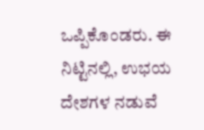ಒಪ್ಪಿಕೊಂಡರು. ಈ ನಿಟ್ಟಿನಲ್ಲಿ, ಉಭಯ ದೇಶಗಳ ನಡುವೆ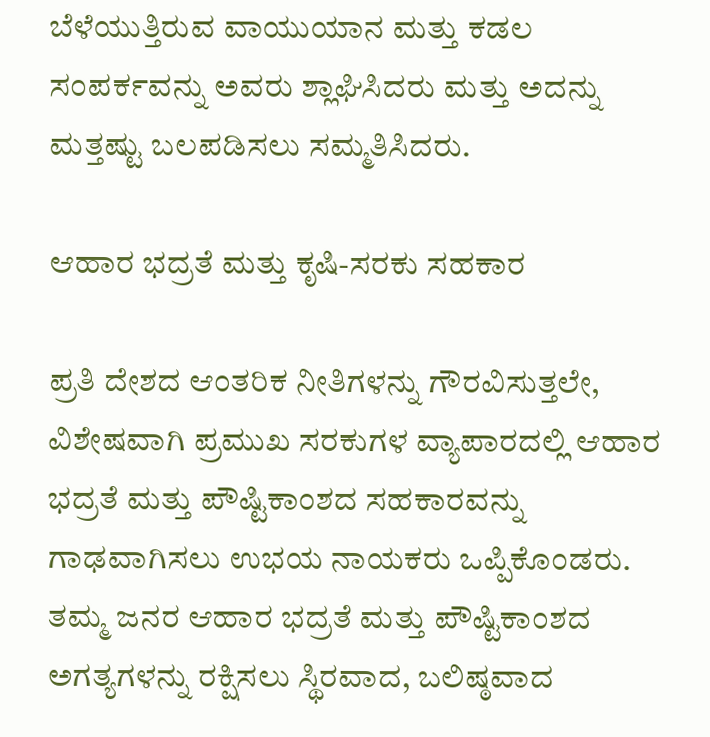ಬೆಳೆಯುತ್ತಿರುವ ವಾಯುಯಾನ ಮತ್ತು ಕಡಲ ಸಂಪರ್ಕವನ್ನು ಅವರು ಶ್ಲಾಘಿಸಿದರು ಮತ್ತು ಅದನ್ನು ಮತ್ತಷ್ಟು ಬಲಪಡಿಸಲು ಸಮ್ಮತಿಸಿದರು.

ಆಹಾರ ಭದ್ರತೆ ಮತ್ತು ಕೃಷಿ-ಸರಕು ಸಹಕಾರ

ಪ್ರತಿ ದೇಶದ ಆಂತರಿಕ ನೀತಿಗಳನ್ನು ಗೌರವಿಸುತ್ತಲೇ, ವಿಶೇಷವಾಗಿ ಪ್ರಮುಖ ಸರಕುಗಳ ವ್ಯಾಪಾರದಲ್ಲಿ ಆಹಾರ ಭದ್ರತೆ ಮತ್ತು ಪೌಷ್ಟಿಕಾಂಶದ ಸಹಕಾರವನ್ನು ಗಾಢವಾಗಿಸಲು ಉಭಯ ನಾಯಕರು ಒಪ್ಪಿಕೊಂಡರು. ತಮ್ಮ ಜನರ ಆಹಾರ ಭದ್ರತೆ ಮತ್ತು ಪೌಷ್ಟಿಕಾಂಶದ ಅಗತ್ಯಗಳನ್ನು ರಕ್ಷಿಸಲು ಸ್ಥಿರವಾದ, ಬಲಿಷ್ಠವಾದ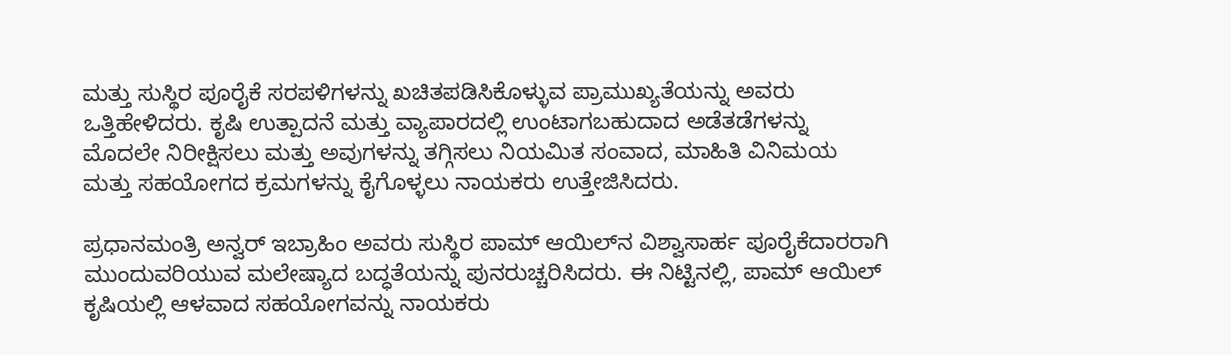ಮತ್ತು ಸುಸ್ಥಿರ ಪೂರೈಕೆ ಸರಪಳಿಗಳನ್ನು ಖಚಿತಪಡಿಸಿಕೊಳ್ಳುವ ಪ್ರಾಮುಖ್ಯತೆಯನ್ನು ಅವರು ಒತ್ತಿಹೇಳಿದರು. ಕೃಷಿ ಉತ್ಪಾದನೆ ಮತ್ತು ವ್ಯಾಪಾರದಲ್ಲಿ ಉಂಟಾಗಬಹುದಾದ ಅಡೆತಡೆಗಳನ್ನು ಮೊದಲೇ ನಿರೀಕ್ಷಿಸಲು ಮತ್ತು ಅವುಗಳನ್ನು ತಗ್ಗಿಸಲು ನಿಯಮಿತ ಸಂವಾದ, ಮಾಹಿತಿ ವಿನಿಮಯ ಮತ್ತು ಸಹಯೋಗದ ಕ್ರಮಗಳನ್ನು ಕೈಗೊಳ್ಳಲು ನಾಯಕರು ಉತ್ತೇಜಿಸಿದರು.

ಪ್ರಧಾನಮಂತ್ರಿ ಅನ್ವರ್ ಇಬ್ರಾಹಿಂ ಅವರು ಸುಸ್ಥಿರ ಪಾಮ್ ಆಯಿಲ್‌ನ ವಿಶ್ವಾಸಾರ್ಹ ಪೂರೈಕೆದಾರರಾಗಿ ಮುಂದುವರಿಯುವ ಮಲೇಷ್ಯಾದ ಬದ್ಧತೆಯನ್ನು ಪುನರುಚ್ಚರಿಸಿದರು. ಈ ನಿಟ್ಟಿನಲ್ಲಿ, ಪಾಮ್ ಆಯಿಲ್ ಕೃಷಿಯಲ್ಲಿ ಆಳವಾದ ಸಹಯೋಗವನ್ನು ನಾಯಕರು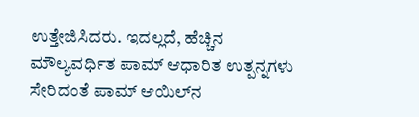ಉತ್ತೇಜಿಸಿದರು. ಇದಲ್ಲದೆ, ಹೆಚ್ಚಿನ ಮೌಲ್ಯವರ್ಧಿತ ಪಾಮ್ ಆಧಾರಿತ ಉತ್ಪನ್ನಗಳು ಸೇರಿದಂತೆ ಪಾಮ್ ಆಯಿಲ್‌ನ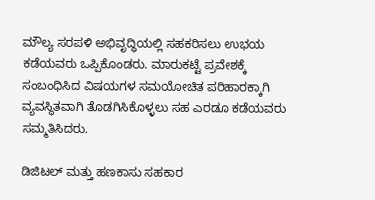ಮೌಲ್ಯ ಸರಪಳಿ ಅಭಿವೃದ್ಧಿಯಲ್ಲಿ ಸಹಕರಿಸಲು ಉಭಯ ಕಡೆಯವರು ಒಪ್ಪಿಕೊಂಡರು. ಮಾರುಕಟ್ಟೆ ಪ್ರವೇಶಕ್ಕೆ ಸಂಬಂಧಿಸಿದ ವಿಷಯಗಳ ಸಮಯೋಚಿತ ಪರಿಹಾರಕ್ಕಾಗಿ ವ್ಯವಸ್ಥಿತವಾಗಿ ತೊಡಗಿಸಿಕೊಳ್ಳಲು ಸಹ ಎರಡೂ ಕಡೆಯವರು ಸಮ್ಮತಿಸಿದರು.

ಡಿಜಿಟಲ್ ಮತ್ತು ಹಣಕಾಸು ಸಹಕಾರ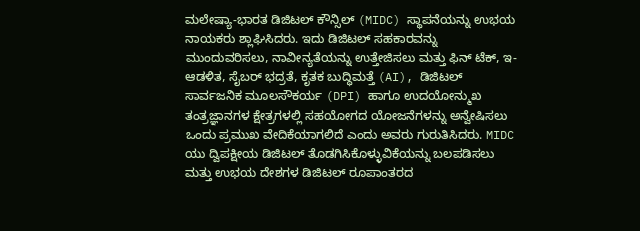ಮಲೇಷ್ಯಾ-ಭಾರತ ಡಿಜಿಟಲ್ ಕೌನ್ಸಿಲ್ (MIDC) ಸ್ಥಾಪನೆಯನ್ನು ಉಭಯ ನಾಯಕರು ಶ್ಲಾಘಿಸಿದರು. ಇದು ಡಿಜಿಟಲ್ ಸಹಕಾರವನ್ನು ಮುಂದುವರಿಸಲು, ನಾವೀನ್ಯತೆಯನ್ನು ಉತ್ತೇಜಿಸಲು ಮತ್ತು ಫಿನ್‌ ಟೆಕ್, ಇ-ಆಡಳಿತ, ಸೈಬರ್ ಭದ್ರತೆ, ಕೃತಕ ಬುದ್ಧಿಮತ್ತೆ (AI), ಡಿಜಿಟಲ್ ಸಾರ್ವಜನಿಕ ಮೂಲಸೌಕರ್ಯ (DPI) ಹಾಗೂ ಉದಯೋನ್ಮುಖ ತಂತ್ರಜ್ಞಾನಗಳ ಕ್ಷೇತ್ರಗಳಲ್ಲಿ ಸಹಯೋಗದ ಯೋಜನೆಗಳನ್ನು ಅನ್ವೇಷಿಸಲು ಒಂದು ಪ್ರಮುಖ ವೇದಿಕೆಯಾಗಲಿದೆ ಎಂದು ಅವರು ಗುರುತಿಸಿದರು. MIDC ಯು ದ್ವಿಪಕ್ಷೀಯ ಡಿಜಿಟಲ್ ತೊಡಗಿಸಿಕೊಳ್ಳುವಿಕೆಯನ್ನು ಬಲಪಡಿಸಲು ಮತ್ತು ಉಭಯ ದೇಶಗಳ ಡಿಜಿಟಲ್ ರೂಪಾಂತರದ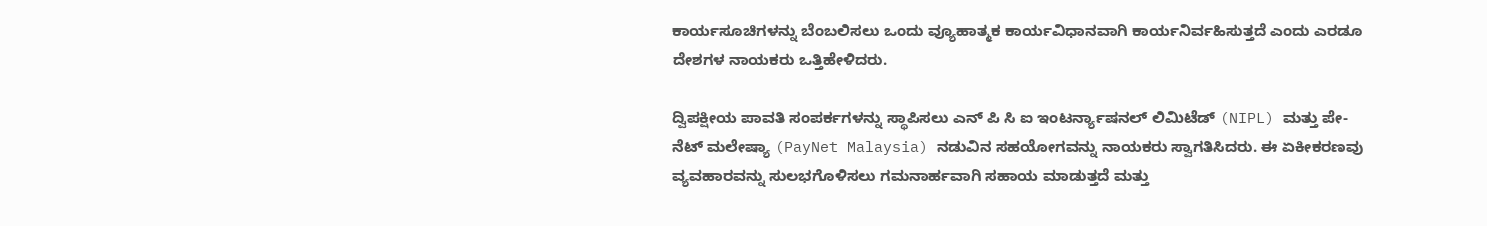ಕಾರ್ಯಸೂಚಿಗಳನ್ನು ಬೆಂಬಲಿಸಲು ಒಂದು ವ್ಯೂಹಾತ್ಮಕ ಕಾರ್ಯವಿಧಾನವಾಗಿ ಕಾರ್ಯನಿರ್ವಹಿಸುತ್ತದೆ ಎಂದು ಎರಡೂ ದೇಶಗಳ ನಾಯಕರು ಒತ್ತಿಹೇಳಿದರು.

ದ್ವಿಪಕ್ಷೀಯ ಪಾವತಿ ಸಂಪರ್ಕಗಳನ್ನು ಸ್ಥಾಪಿಸಲು ಎನ್‌ ಪಿ ಸಿ ಐ ಇಂಟರ್ನ್ಯಾಷನಲ್ ಲಿಮಿಟೆಡ್ (NIPL) ಮತ್ತು ಪೇ-ನೆಟ್ ಮಲೇಷ್ಯಾ (PayNet Malaysia) ನಡುವಿನ ಸಹಯೋಗವನ್ನು ನಾಯಕರು ಸ್ವಾಗತಿಸಿದರು. ಈ ಏಕೀಕರಣವು ವ್ಯವಹಾರವನ್ನು ಸುಲಭಗೊಳಿಸಲು ಗಮನಾರ್ಹವಾಗಿ ಸಹಾಯ ಮಾಡುತ್ತದೆ ಮತ್ತು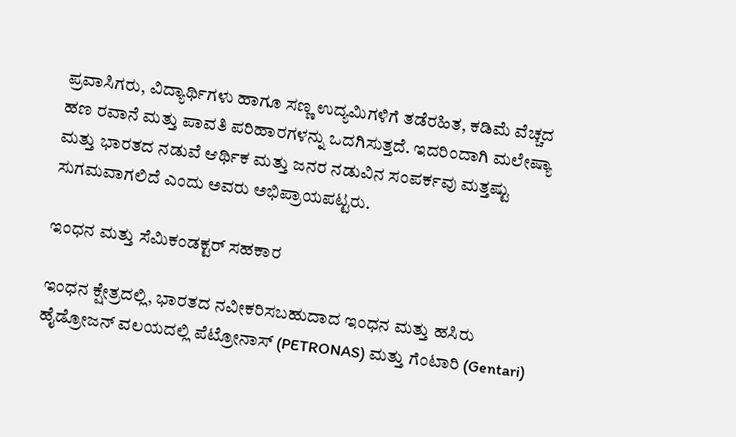ಪ್ರವಾಸಿಗರು, ವಿದ್ಯಾರ್ಥಿಗಳು ಹಾಗೂ ಸಣ್ಣ ಉದ್ಯಮಿಗಳಿಗೆ ತಡೆರಹಿತ, ಕಡಿಮೆ ವೆಚ್ಚದ ಹಣ ರವಾನೆ ಮತ್ತು ಪಾವತಿ ಪರಿಹಾರಗಳನ್ನು ಒದಗಿಸುತ್ತದೆ. ಇದರಿಂದಾಗಿ ಮಲೇಷ್ಯಾ ಮತ್ತು ಭಾರತದ ನಡುವೆ ಆರ್ಥಿಕ ಮತ್ತು ಜನರ ನಡುವಿನ ಸಂಪರ್ಕವು ಮತ್ತಷ್ಟು ಸುಗಮವಾಗಲಿದೆ ಎಂದು ಅವರು ಅಭಿಪ್ರಾಯಪಟ್ಟರು.

ಇಂಧನ ಮತ್ತು ಸೆಮಿಕಂಡಕ್ಟರ್ ಸಹಕಾರ

ಇಂಧನ ಕ್ಷೇತ್ರದಲ್ಲಿ, ಭಾರತದ ನವೀಕರಿಸಬಹುದಾದ ಇಂಧನ ಮತ್ತು ಹಸಿರು ಹೈಡ್ರೋಜನ್ ವಲಯದಲ್ಲಿ ಪೆಟ್ರೋನಾಸ್ (PETRONAS) ಮತ್ತು ಗೆಂಟಾರಿ (Gentari)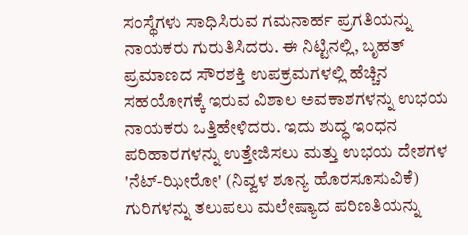ಸಂಸ್ಥೆಗಳು ಸಾಧಿಸಿರುವ ಗಮನಾರ್ಹ ಪ್ರಗತಿಯನ್ನು ನಾಯಕರು ಗುರುತಿಸಿದರು. ಈ ನಿಟ್ಟಿನಲ್ಲಿ, ಬೃಹತ್ ಪ್ರಮಾಣದ ಸೌರಶಕ್ತಿ ಉಪಕ್ರಮಗಳಲ್ಲಿ ಹೆಚ್ಚಿನ ಸಹಯೋಗಕ್ಕೆ ಇರುವ ವಿಶಾಲ ಅವಕಾಶಗಳನ್ನು ಉಭಯ ನಾಯಕರು ಒತ್ತಿಹೇಳಿದರು. ಇದು ಶುದ್ಧ ಇಂಧನ ಪರಿಹಾರಗಳನ್ನು ಉತ್ತೇಜಿಸಲು ಮತ್ತು ಉಭಯ ದೇಶಗಳ 'ನೆಟ್-ಝೀರೋ' (ನಿವ್ವಳ ಶೂನ್ಯ ಹೊರಸೂಸುವಿಕೆ) ಗುರಿಗಳನ್ನು ತಲುಪಲು ಮಲೇಷ್ಯಾದ ಪರಿಣತಿಯನ್ನು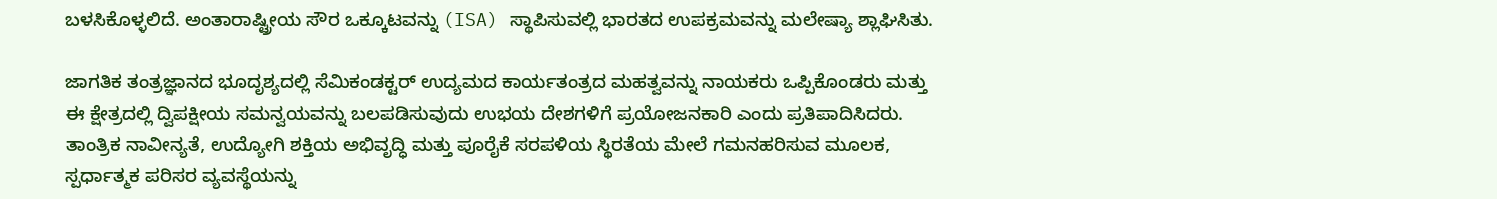ಬಳಸಿಕೊಳ್ಳಲಿದೆ. ಅಂತಾರಾಷ್ಟ್ರೀಯ ಸೌರ ಒಕ್ಕೂಟವನ್ನು (ISA) ಸ್ಥಾಪಿಸುವಲ್ಲಿ ಭಾರತದ ಉಪಕ್ರಮವನ್ನು ಮಲೇಷ್ಯಾ ಶ್ಲಾಘಿಸಿತು.

ಜಾಗತಿಕ ತಂತ್ರಜ್ಞಾನದ ಭೂದೃಶ್ಯದಲ್ಲಿ ಸೆಮಿಕಂಡಕ್ಟರ್ ಉದ್ಯಮದ ಕಾರ್ಯತಂತ್ರದ ಮಹತ್ವವನ್ನು ನಾಯಕರು ಒಪ್ಪಿಕೊಂಡರು ಮತ್ತು ಈ ಕ್ಷೇತ್ರದಲ್ಲಿ ದ್ವಿಪಕ್ಷೀಯ ಸಮನ್ವಯವನ್ನು ಬಲಪಡಿಸುವುದು ಉಭಯ ದೇಶಗಳಿಗೆ ಪ್ರಯೋಜನಕಾರಿ ಎಂದು ಪ್ರತಿಪಾದಿಸಿದರು. ತಾಂತ್ರಿಕ ನಾವೀನ್ಯತೆ, ಉದ್ಯೋಗಿ ಶಕ್ತಿಯ ಅಭಿವೃದ್ಧಿ ಮತ್ತು ಪೂರೈಕೆ ಸರಪಳಿಯ ಸ್ಥಿರತೆಯ ಮೇಲೆ ಗಮನಹರಿಸುವ ಮೂಲಕ, ಸ್ಪರ್ಧಾತ್ಮಕ ಪರಿಸರ ವ್ಯವಸ್ಥೆಯನ್ನು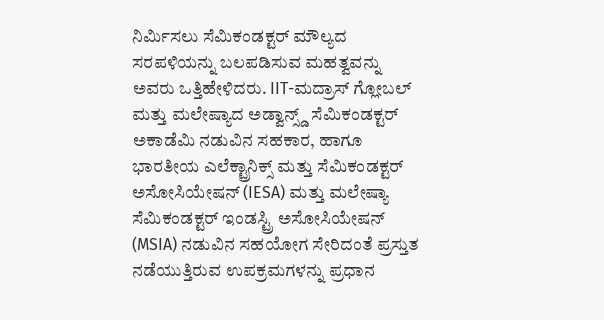ನಿರ್ಮಿಸಲು ಸೆಮಿಕಂಡಕ್ಟರ್ ಮೌಲ್ಯದ ಸರಪಳಿಯನ್ನು ಬಲಪಡಿಸುವ ಮಹತ್ವವನ್ನು ಅವರು ಒತ್ತಿಹೇಳಿದರು. IIT-ಮದ್ರಾಸ್ ಗ್ಲೋಬಲ್ ಮತ್ತು ಮಲೇಷ್ಯಾದ ಅಡ್ವಾನ್ಸ್ಡ್ ಸೆಮಿಕಂಡಕ್ಟರ್ ಅಕಾಡೆಮಿ ನಡುವಿನ ಸಹಕಾರ, ಹಾಗೂ ಭಾರತೀಯ ಎಲೆಕ್ಟ್ರಾನಿಕ್ಸ್ ಮತ್ತು ಸೆಮಿಕಂಡಕ್ಟರ್ ಅಸೋಸಿಯೇಷನ್ (IESA) ಮತ್ತು ಮಲೇಷ್ಯಾ ಸೆಮಿಕಂಡಕ್ಟರ್ ಇಂಡಸ್ಟ್ರಿ ಅಸೋಸಿಯೇಷನ್ (MSIA) ನಡುವಿನ ಸಹಯೋಗ ಸೇರಿದಂತೆ ಪ್ರಸ್ತುತ ನಡೆಯುತ್ತಿರುವ ಉಪಕ್ರಮಗಳನ್ನು ಪ್ರಧಾನ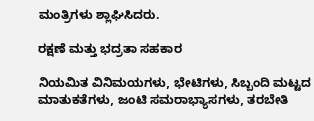ಮಂತ್ರಿಗಳು ಶ್ಲಾಘಿಸಿದರು.

ರಕ್ಷಣೆ ಮತ್ತು ಭದ್ರತಾ ಸಹಕಾರ

ನಿಯಮಿತ ವಿನಿಮಯಗಳು, ಭೇಟಿಗಳು, ಸಿಬ್ಬಂದಿ ಮಟ್ಟದ ಮಾತುಕತೆಗಳು, ಜಂಟಿ ಸಮರಾಭ್ಯಾಸಗಳು, ತರಬೇತಿ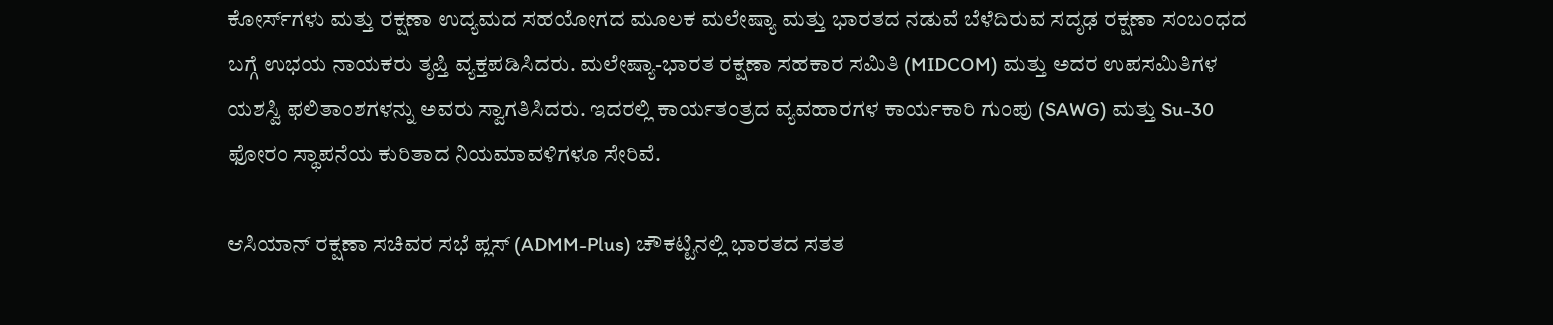ಕೋರ್ಸ್‌ಗಳು ಮತ್ತು ರಕ್ಷಣಾ ಉದ್ಯಮದ ಸಹಯೋಗದ ಮೂಲಕ ಮಲೇಷ್ಯಾ ಮತ್ತು ಭಾರತದ ನಡುವೆ ಬೆಳೆದಿರುವ ಸದೃಢ ರಕ್ಷಣಾ ಸಂಬಂಧದ ಬಗ್ಗೆ ಉಭಯ ನಾಯಕರು ತೃಪ್ತಿ ವ್ಯಕ್ತಪಡಿಸಿದರು. ಮಲೇಷ್ಯಾ-ಭಾರತ ರಕ್ಷಣಾ ಸಹಕಾರ ಸಮಿತಿ (MIDCOM) ಮತ್ತು ಅದರ ಉಪಸಮಿತಿಗಳ ಯಶಸ್ವಿ ಫಲಿತಾಂಶಗಳನ್ನು ಅವರು ಸ್ವಾಗತಿಸಿದರು. ಇದರಲ್ಲಿ ಕಾರ್ಯತಂತ್ರದ ವ್ಯವಹಾರಗಳ ಕಾರ್ಯಕಾರಿ ಗುಂಪು (SAWG) ಮತ್ತು Su-30 ಫೋರಂ ಸ್ಥಾಪನೆಯ ಕುರಿತಾದ ನಿಯಮಾವಳಿಗಳೂ ಸೇರಿವೆ.

ಆಸಿಯಾನ್ ರಕ್ಷಣಾ ಸಚಿವರ ಸಭೆ ಪ್ಲಸ್ (ADMM-Plus) ಚೌಕಟ್ಟಿನಲ್ಲಿ ಭಾರತದ ಸತತ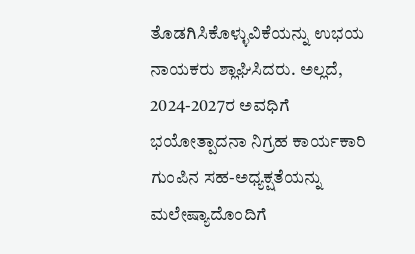ತೊಡಗಿಸಿಕೊಳ್ಳುವಿಕೆಯನ್ನು ಉಭಯ ನಾಯಕರು ಶ್ಲಾಘಿಸಿದರು. ಅಲ್ಲದೆ, 2024-2027ರ ಅವಧಿಗೆ ಭಯೋತ್ಪಾದನಾ ನಿಗ್ರಹ ಕಾರ್ಯಕಾರಿ ಗುಂಪಿನ ಸಹ-ಅಧ್ಯಕ್ಷತೆಯನ್ನು ಮಲೇಷ್ಯಾದೊಂದಿಗೆ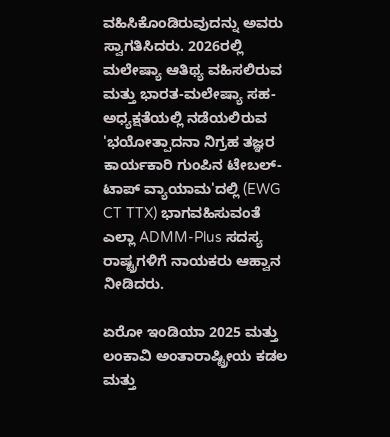ವಹಿಸಿಕೊಂಡಿರುವುದನ್ನು ಅವರು ಸ್ವಾಗತಿಸಿದರು. 2026ರಲ್ಲಿ ಮಲೇಷ್ಯಾ ಆತಿಥ್ಯ ವಹಿಸಲಿರುವ ಮತ್ತು ಭಾರತ-ಮಲೇಷ್ಯಾ ಸಹ-ಅಧ್ಯಕ್ಷತೆಯಲ್ಲಿ ನಡೆಯಲಿರುವ 'ಭಯೋತ್ಪಾದನಾ ನಿಗ್ರಹ ತಜ್ಞರ ಕಾರ್ಯಕಾರಿ ಗುಂಪಿನ ಟೇಬಲ್-ಟಾಪ್ ವ್ಯಾಯಾಮ'ದಲ್ಲಿ (EWG CT TTX) ಭಾಗವಹಿಸುವಂತೆ ಎಲ್ಲಾ ADMM-Plus ಸದಸ್ಯ ರಾಷ್ಟ್ರಗಳಿಗೆ ನಾಯಕರು ಆಹ್ವಾನ ನೀಡಿದರು.

ಏರೋ ಇಂಡಿಯಾ 2025 ಮತ್ತು ಲಂಕಾವಿ ಅಂತಾರಾಷ್ಟ್ರೀಯ ಕಡಲ ಮತ್ತು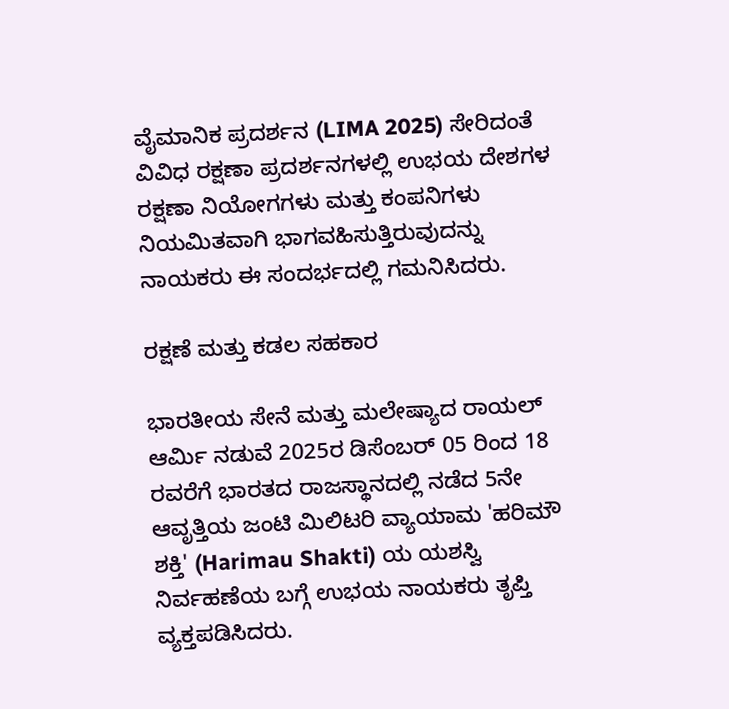ವೈಮಾನಿಕ ಪ್ರದರ್ಶನ (LIMA 2025) ಸೇರಿದಂತೆ ವಿವಿಧ ರಕ್ಷಣಾ ಪ್ರದರ್ಶನಗಳಲ್ಲಿ ಉಭಯ ದೇಶಗಳ ರಕ್ಷಣಾ ನಿಯೋಗಗಳು ಮತ್ತು ಕಂಪನಿಗಳು ನಿಯಮಿತವಾಗಿ ಭಾಗವಹಿಸುತ್ತಿರುವುದನ್ನು ನಾಯಕರು ಈ ಸಂದರ್ಭದಲ್ಲಿ ಗಮನಿಸಿದರು.

ರಕ್ಷಣೆ ಮತ್ತು ಕಡಲ ಸಹಕಾರ

ಭಾರತೀಯ ಸೇನೆ ಮತ್ತು ಮಲೇಷ್ಯಾದ ರಾಯಲ್ ಆರ್ಮಿ ನಡುವೆ 2025ರ ಡಿಸೆಂಬರ್ 05 ರಿಂದ 18 ರವರೆಗೆ ಭಾರತದ ರಾಜಸ್ಥಾನದಲ್ಲಿ ನಡೆದ 5ನೇ ಆವೃತ್ತಿಯ ಜಂಟಿ ಮಿಲಿಟರಿ ವ್ಯಾಯಾಮ 'ಹರಿಮೌ ಶಕ್ತಿ' (Harimau Shakti) ಯ ಯಶಸ್ವಿ ನಿರ್ವಹಣೆಯ ಬಗ್ಗೆ ಉಭಯ ನಾಯಕರು ತೃಪ್ತಿ ವ್ಯಕ್ತಪಡಿಸಿದರು.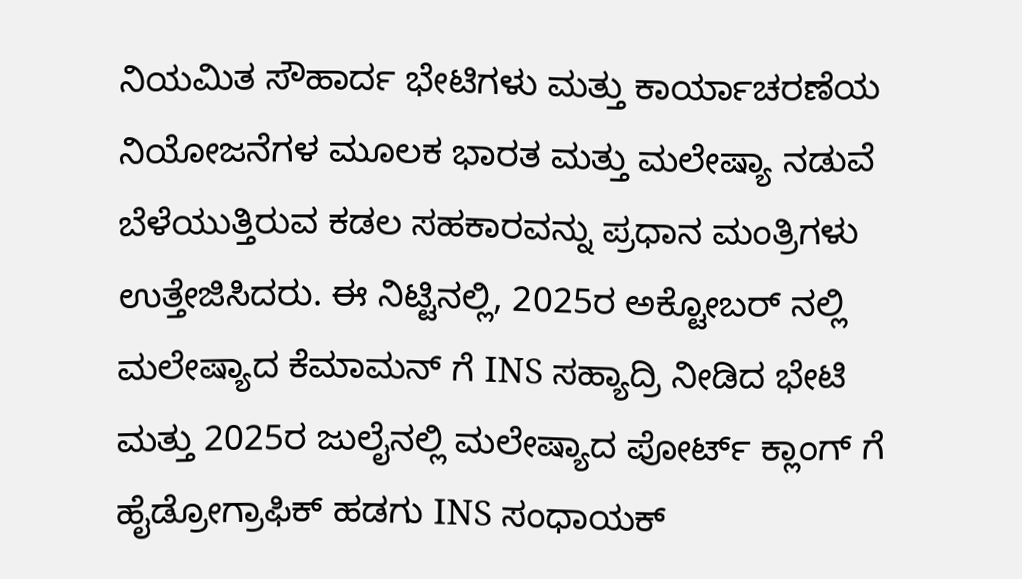ನಿಯಮಿತ ಸೌಹಾರ್ದ ಭೇಟಿಗಳು ಮತ್ತು ಕಾರ್ಯಾಚರಣೆಯ ನಿಯೋಜನೆಗಳ ಮೂಲಕ ಭಾರತ ಮತ್ತು ಮಲೇಷ್ಯಾ ನಡುವೆ ಬೆಳೆಯುತ್ತಿರುವ ಕಡಲ ಸಹಕಾರವನ್ನು ಪ್ರಧಾನ ಮಂತ್ರಿಗಳು ಉತ್ತೇಜಿಸಿದರು. ಈ ನಿಟ್ಟಿನಲ್ಲಿ, 2025ರ ಅಕ್ಟೋಬರ್‌ ನಲ್ಲಿ ಮಲೇಷ್ಯಾದ ಕೆಮಾಮನ್‌ ಗೆ INS ಸಹ್ಯಾದ್ರಿ ನೀಡಿದ ಭೇಟಿ ಮತ್ತು 2025ರ ಜುಲೈನಲ್ಲಿ ಮಲೇಷ್ಯಾದ ಪೋರ್ಟ್ ಕ್ಲಾಂಗ್‌ ಗೆ ಹೈಡ್ರೋಗ್ರಾಫಿಕ್ ಹಡಗು INS ಸಂಧಾಯಕ್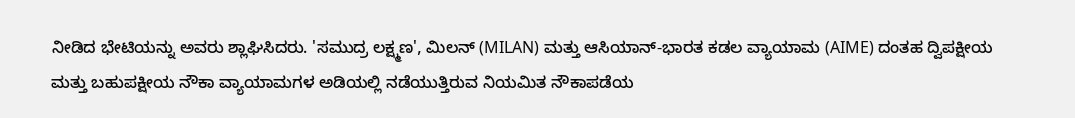ನೀಡಿದ ಭೇಟಿಯನ್ನು ಅವರು ಶ್ಲಾಘಿಸಿದರು. 'ಸಮುದ್ರ ಲಕ್ಷ್ಮಣ', ಮಿಲನ್ (MILAN) ಮತ್ತು ಆಸಿಯಾನ್-ಭಾರತ ಕಡಲ ವ್ಯಾಯಾಮ (AIME) ದಂತಹ ದ್ವಿಪಕ್ಷೀಯ ಮತ್ತು ಬಹುಪಕ್ಷೀಯ ನೌಕಾ ವ್ಯಾಯಾಮಗಳ ಅಡಿಯಲ್ಲಿ ನಡೆಯುತ್ತಿರುವ ನಿಯಮಿತ ನೌಕಾಪಡೆಯ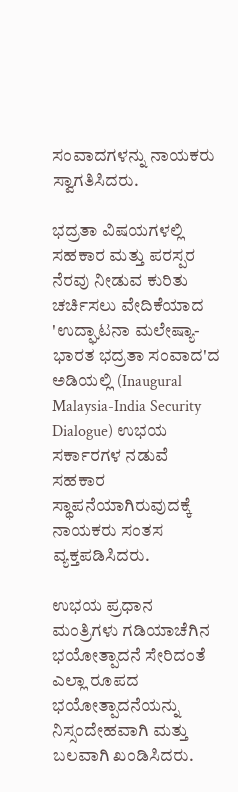ಸಂವಾದಗಳನ್ನು ನಾಯಕರು ಸ್ವಾಗತಿಸಿದರು.

ಭದ್ರತಾ ವಿಷಯಗಳಲ್ಲಿ ಸಹಕಾರ ಮತ್ತು ಪರಸ್ಪರ ನೆರವು ನೀಡುವ ಕುರಿತು ಚರ್ಚಿಸಲು ವೇದಿಕೆಯಾದ 'ಉದ್ಘಾಟನಾ ಮಲೇಷ್ಯಾ-ಭಾರತ ಭದ್ರತಾ ಸಂವಾದ'ದ ಅಡಿಯಲ್ಲಿ (Inaugural Malaysia-India Security Dialogue) ಉಭಯ ಸರ್ಕಾರಗಳ ನಡುವೆ ಸಹಕಾರ ಸ್ಥಾಪನೆಯಾಗಿರುವುದಕ್ಕೆ ನಾಯಕರು ಸಂತಸ ವ್ಯಕ್ತಪಡಿಸಿದರು.

ಉಭಯ ಪ್ರಧಾನ ಮಂತ್ರಿಗಳು ಗಡಿಯಾಚೆಗಿನ ಭಯೋತ್ಪಾದನೆ ಸೇರಿದಂತೆ ಎಲ್ಲಾ ರೂಪದ ಭಯೋತ್ಪಾದನೆಯನ್ನು ನಿಸ್ಸಂದೇಹವಾಗಿ ಮತ್ತು ಬಲವಾಗಿ ಖಂಡಿಸಿದರು.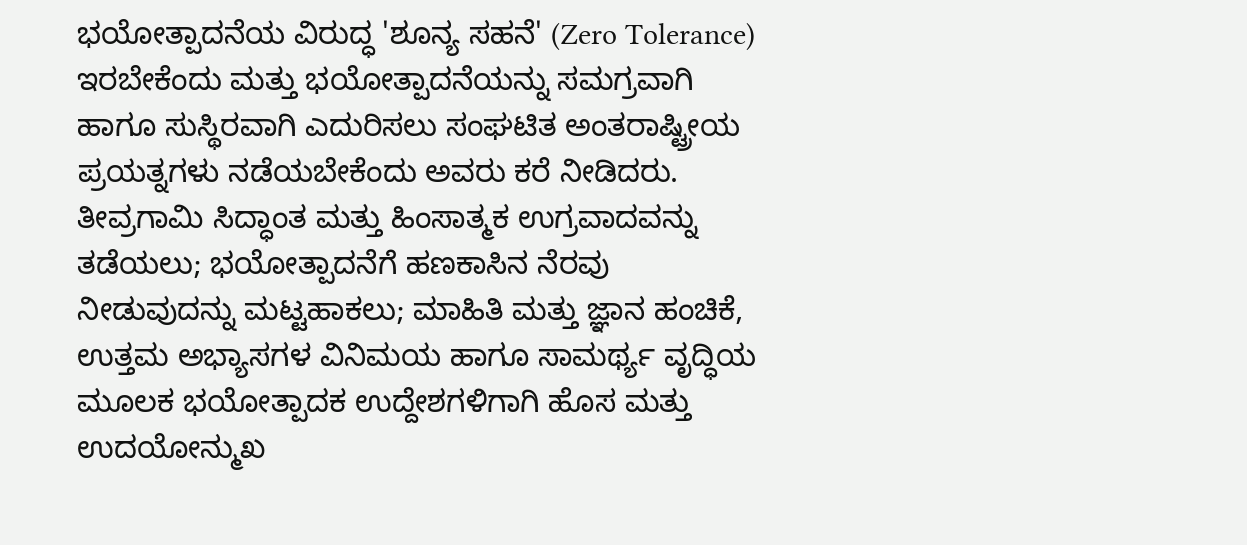ಭಯೋತ್ಪಾದನೆಯ ವಿರುದ್ಧ 'ಶೂನ್ಯ ಸಹನೆ' (Zero Tolerance) ಇರಬೇಕೆಂದು ಮತ್ತು ಭಯೋತ್ಪಾದನೆಯನ್ನು ಸಮಗ್ರವಾಗಿ ಹಾಗೂ ಸುಸ್ಥಿರವಾಗಿ ಎದುರಿಸಲು ಸಂಘಟಿತ ಅಂತರಾಷ್ಟ್ರೀಯ ಪ್ರಯತ್ನಗಳು ನಡೆಯಬೇಕೆಂದು ಅವರು ಕರೆ ನೀಡಿದರು. ತೀವ್ರಗಾಮಿ ಸಿದ್ಧಾಂತ ಮತ್ತು ಹಿಂಸಾತ್ಮಕ ಉಗ್ರವಾದವನ್ನು ತಡೆಯಲು; ಭಯೋತ್ಪಾದನೆಗೆ ಹಣಕಾಸಿನ ನೆರವು ನೀಡುವುದನ್ನು ಮಟ್ಟಹಾಕಲು; ಮಾಹಿತಿ ಮತ್ತು ಜ್ಞಾನ ಹಂಚಿಕೆ, ಉತ್ತಮ ಅಭ್ಯಾಸಗಳ ವಿನಿಮಯ ಹಾಗೂ ಸಾಮರ್ಥ್ಯ ವೃದ್ಧಿಯ ಮೂಲಕ ಭಯೋತ್ಪಾದಕ ಉದ್ದೇಶಗಳಿಗಾಗಿ ಹೊಸ ಮತ್ತು ಉದಯೋನ್ಮುಖ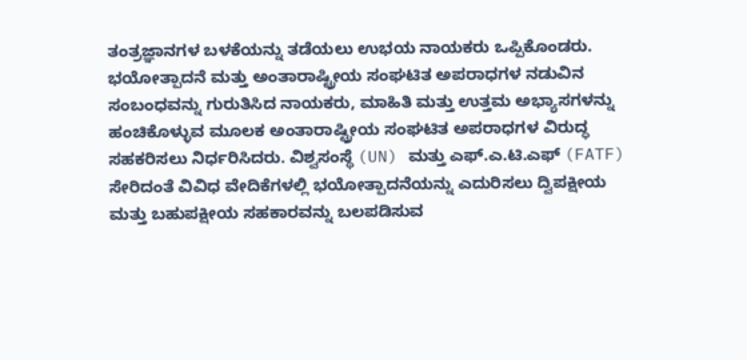ತಂತ್ರಜ್ಞಾನಗಳ ಬಳಕೆಯನ್ನು ತಡೆಯಲು ಉಭಯ ನಾಯಕರು ಒಪ್ಪಿಕೊಂಡರು. ಭಯೋತ್ಪಾದನೆ ಮತ್ತು ಅಂತಾರಾಷ್ಟ್ರೀಯ ಸಂಘಟಿತ ಅಪರಾಧಗಳ ನಡುವಿನ ಸಂಬಂಧವನ್ನು ಗುರುತಿಸಿದ ನಾಯಕರು, ಮಾಹಿತಿ ಮತ್ತು ಉತ್ತಮ ಅಭ್ಯಾಸಗಳನ್ನು ಹಂಚಿಕೊಳ್ಳುವ ಮೂಲಕ ಅಂತಾರಾಷ್ಟ್ರೀಯ ಸಂಘಟಿತ ಅಪರಾಧಗಳ ವಿರುದ್ಧ ಸಹಕರಿಸಲು ನಿರ್ಧರಿಸಿದರು. ವಿಶ್ವಸಂಸ್ಥೆ (UN) ಮತ್ತು ಎಫ್.ಎ.ಟಿ.ಎಫ್ (FATF) ಸೇರಿದಂತೆ ವಿವಿಧ ವೇದಿಕೆಗಳಲ್ಲಿ ಭಯೋತ್ಪಾದನೆಯನ್ನು ಎದುರಿಸಲು ದ್ವಿಪಕ್ಷೀಯ ಮತ್ತು ಬಹುಪಕ್ಷೀಯ ಸಹಕಾರವನ್ನು ಬಲಪಡಿಸುವ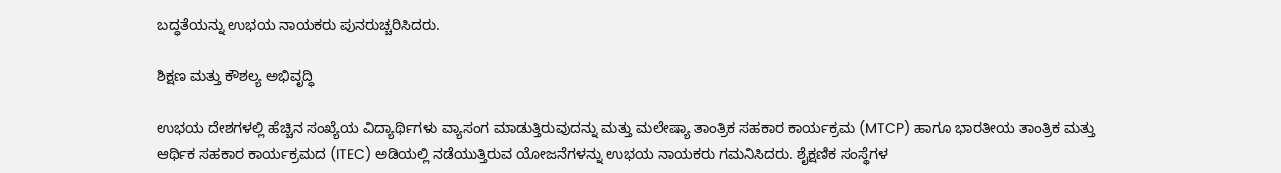ಬದ್ಧತೆಯನ್ನು ಉಭಯ ನಾಯಕರು ಪುನರುಚ್ಚರಿಸಿದರು.

ಶಿಕ್ಷಣ ಮತ್ತು ಕೌಶಲ್ಯ ಅಭಿವೃದ್ಧಿ

ಉಭಯ ದೇಶಗಳಲ್ಲಿ ಹೆಚ್ಚಿನ ಸಂಖ್ಯೆಯ ವಿದ್ಯಾರ್ಥಿಗಳು ವ್ಯಾಸಂಗ ಮಾಡುತ್ತಿರುವುದನ್ನು ಮತ್ತು ಮಲೇಷ್ಯಾ ತಾಂತ್ರಿಕ ಸಹಕಾರ ಕಾರ್ಯಕ್ರಮ (MTCP) ಹಾಗೂ ಭಾರತೀಯ ತಾಂತ್ರಿಕ ಮತ್ತು ಆರ್ಥಿಕ ಸಹಕಾರ ಕಾರ್ಯಕ್ರಮದ (ITEC) ಅಡಿಯಲ್ಲಿ ನಡೆಯುತ್ತಿರುವ ಯೋಜನೆಗಳನ್ನು ಉಭಯ ನಾಯಕರು ಗಮನಿಸಿದರು. ಶೈಕ್ಷಣಿಕ ಸಂಸ್ಥೆಗಳ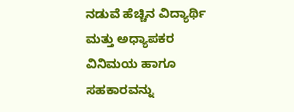ನಡುವೆ ಹೆಚ್ಚಿನ ವಿದ್ಯಾರ್ಥಿ ಮತ್ತು ಅಧ್ಯಾಪಕರ ವಿನಿಮಯ ಹಾಗೂ ಸಹಕಾರವನ್ನು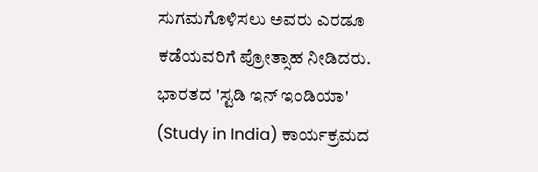ಸುಗಮಗೊಳಿಸಲು ಅವರು ಎರಡೂ ಕಡೆಯವರಿಗೆ ಪ್ರೋತ್ಸಾಹ ನೀಡಿದರು. ಭಾರತದ 'ಸ್ಟಡಿ ಇನ್ ಇಂಡಿಯಾ' (Study in India) ಕಾರ್ಯಕ್ರಮದ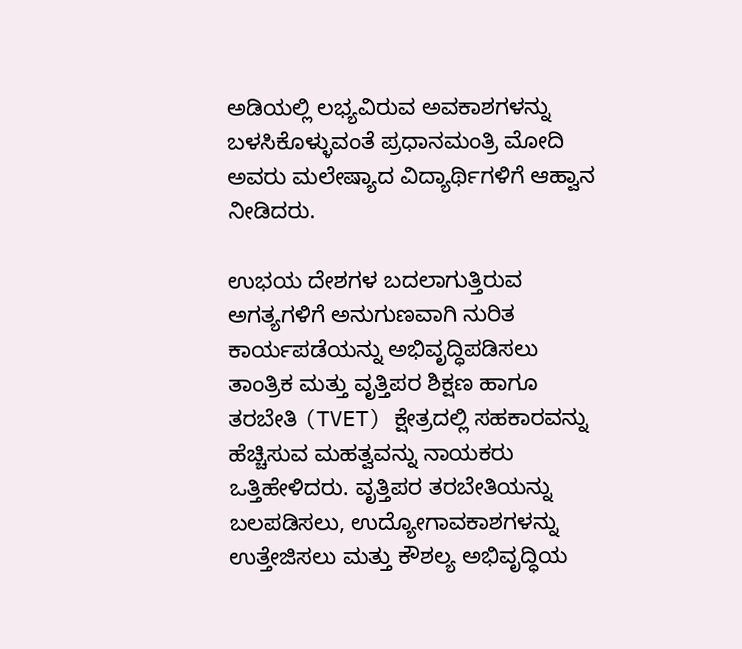ಅಡಿಯಲ್ಲಿ ಲಭ್ಯವಿರುವ ಅವಕಾಶಗಳನ್ನು ಬಳಸಿಕೊಳ್ಳುವಂತೆ ಪ್ರಧಾನಮಂತ್ರಿ ಮೋದಿ ಅವರು ಮಲೇಷ್ಯಾದ ವಿದ್ಯಾರ್ಥಿಗಳಿಗೆ ಆಹ್ವಾನ ನೀಡಿದರು.

ಉಭಯ ದೇಶಗಳ ಬದಲಾಗುತ್ತಿರುವ ಅಗತ್ಯಗಳಿಗೆ ಅನುಗುಣವಾಗಿ ನುರಿತ ಕಾರ್ಯಪಡೆಯನ್ನು ಅಭಿವೃದ್ಧಿಪಡಿಸಲು ತಾಂತ್ರಿಕ ಮತ್ತು ವೃತ್ತಿಪರ ಶಿಕ್ಷಣ ಹಾಗೂ ತರಬೇತಿ (TVET) ಕ್ಷೇತ್ರದಲ್ಲಿ ಸಹಕಾರವನ್ನು ಹೆಚ್ಚಿಸುವ ಮಹತ್ವವನ್ನು ನಾಯಕರು ಒತ್ತಿಹೇಳಿದರು. ವೃತ್ತಿಪರ ತರಬೇತಿಯನ್ನು ಬಲಪಡಿಸಲು, ಉದ್ಯೋಗಾವಕಾಶಗಳನ್ನು ಉತ್ತೇಜಿಸಲು ಮತ್ತು ಕೌಶಲ್ಯ ಅಭಿವೃದ್ಧಿಯ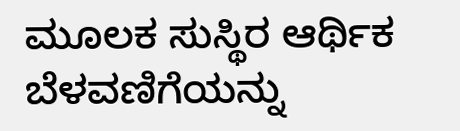ಮೂಲಕ ಸುಸ್ಥಿರ ಆರ್ಥಿಕ ಬೆಳವಣಿಗೆಯನ್ನು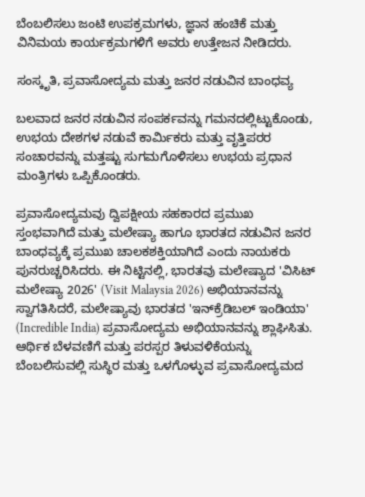ಬೆಂಬಲಿಸಲು ಜಂಟಿ ಉಪಕ್ರಮಗಳು, ಜ್ಞಾನ ಹಂಚಿಕೆ ಮತ್ತು ವಿನಿಮಯ ಕಾರ್ಯಕ್ರಮಗಳಿಗೆ ಅವರು ಉತ್ತೇಜನ ನೀಡಿದರು.

ಸಂಸ್ಕೃತಿ, ಪ್ರವಾಸೋದ್ಯಮ ಮತ್ತು ಜನರ ನಡುವಿನ ಬಾಂಧವ್ಯ

ಬಲವಾದ ಜನರ ನಡುವಿನ ಸಂಪರ್ಕವನ್ನು ಗಮನದಲ್ಲಿಟ್ಟುಕೊಂಡು, ಉಭಯ ದೇಶಗಳ ನಡುವೆ ಕಾರ್ಮಿಕರು ಮತ್ತು ವೃತ್ತಿಪರರ ಸಂಚಾರವನ್ನು ಮತ್ತಷ್ಟು ಸುಗಮಗೊಳಿಸಲು ಉಭಯ ಪ್ರಧಾನ ಮಂತ್ರಿಗಳು ಒಪ್ಪಿಕೊಂಡರು.

ಪ್ರವಾಸೋದ್ಯಮವು ದ್ವಿಪಕ್ಷೀಯ ಸಹಕಾರದ ಪ್ರಮುಖ ಸ್ತಂಭವಾಗಿದೆ ಮತ್ತು ಮಲೇಷ್ಯಾ ಹಾಗೂ ಭಾರತದ ನಡುವಿನ ಜನರ ಬಾಂಧವ್ಯಕ್ಕೆ ಪ್ರಮುಖ ಚಾಲಕಶಕ್ತಿಯಾಗಿದೆ ಎಂದು ನಾಯಕರು ಪುನರುಚ್ಚರಿಸಿದರು. ಈ ನಿಟ್ಟಿನಲ್ಲಿ, ಭಾರತವು ಮಲೇಷ್ಯಾದ 'ವಿಸಿಟ್ ಮಲೇಷ್ಯಾ 2026' (Visit Malaysia 2026) ಅಭಿಯಾನವನ್ನು ಸ್ವಾಗತಿಸಿದರೆ, ಮಲೇಷ್ಯಾವು ಭಾರತದ 'ಇನ್‌ಕ್ರೆಡಿಬಲ್ ಇಂಡಿಯಾ' (Incredible India) ಪ್ರವಾಸೋದ್ಯಮ ಅಭಿಯಾನವನ್ನು ಶ್ಲಾಘಿಸಿತು. ಆರ್ಥಿಕ ಬೆಳವಣಿಗೆ ಮತ್ತು ಪರಸ್ಪರ ತಿಳುವಳಿಕೆಯನ್ನು ಬೆಂಬಲಿಸುವಲ್ಲಿ ಸುಸ್ಥಿರ ಮತ್ತು ಒಳಗೊಳ್ಳುವ ಪ್ರವಾಸೋದ್ಯಮದ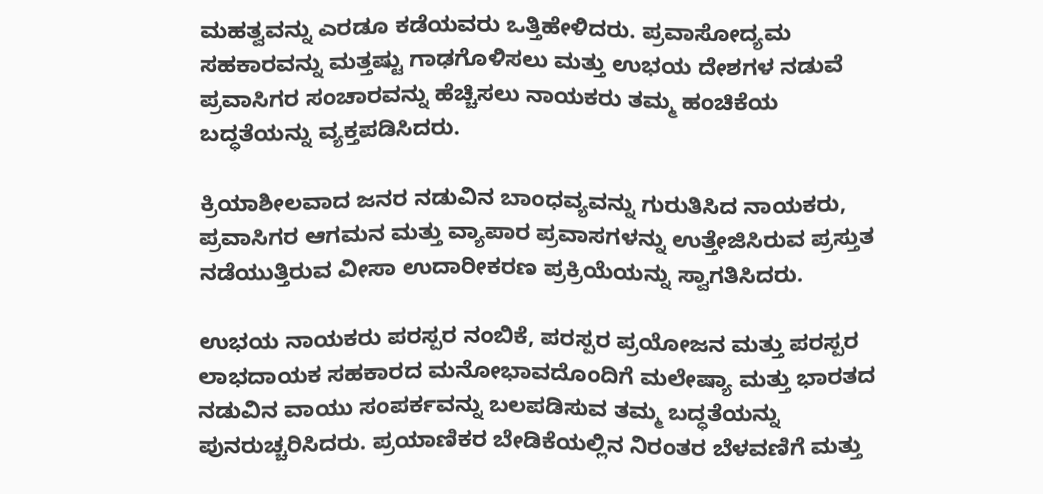ಮಹತ್ವವನ್ನು ಎರಡೂ ಕಡೆಯವರು ಒತ್ತಿಹೇಳಿದರು. ಪ್ರವಾಸೋದ್ಯಮ ಸಹಕಾರವನ್ನು ಮತ್ತಷ್ಟು ಗಾಢಗೊಳಿಸಲು ಮತ್ತು ಉಭಯ ದೇಶಗಳ ನಡುವೆ ಪ್ರವಾಸಿಗರ ಸಂಚಾರವನ್ನು ಹೆಚ್ಚಿಸಲು ನಾಯಕರು ತಮ್ಮ ಹಂಚಿಕೆಯ ಬದ್ಧತೆಯನ್ನು ವ್ಯಕ್ತಪಡಿಸಿದರು.

ಕ್ರಿಯಾಶೀಲವಾದ ಜನರ ನಡುವಿನ ಬಾಂಧವ್ಯವನ್ನು ಗುರುತಿಸಿದ ನಾಯಕರು, ಪ್ರವಾಸಿಗರ ಆಗಮನ ಮತ್ತು ವ್ಯಾಪಾರ ಪ್ರವಾಸಗಳನ್ನು ಉತ್ತೇಜಿಸಿರುವ ಪ್ರಸ್ತುತ ನಡೆಯುತ್ತಿರುವ ವೀಸಾ ಉದಾರೀಕರಣ ಪ್ರಕ್ರಿಯೆಯನ್ನು ಸ್ವಾಗತಿಸಿದರು.

ಉಭಯ ನಾಯಕರು ಪರಸ್ಪರ ನಂಬಿಕೆ, ಪರಸ್ಪರ ಪ್ರಯೋಜನ ಮತ್ತು ಪರಸ್ಪರ ಲಾಭದಾಯಕ ಸಹಕಾರದ ಮನೋಭಾವದೊಂದಿಗೆ ಮಲೇಷ್ಯಾ ಮತ್ತು ಭಾರತದ ನಡುವಿನ ವಾಯು ಸಂಪರ್ಕವನ್ನು ಬಲಪಡಿಸುವ ತಮ್ಮ ಬದ್ಧತೆಯನ್ನು ಪುನರುಚ್ಚರಿಸಿದರು. ಪ್ರಯಾಣಿಕರ ಬೇಡಿಕೆಯಲ್ಲಿನ ನಿರಂತರ ಬೆಳವಣಿಗೆ ಮತ್ತು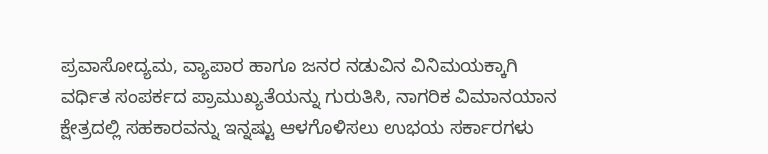ಪ್ರವಾಸೋದ್ಯಮ, ವ್ಯಾಪಾರ ಹಾಗೂ ಜನರ ನಡುವಿನ ವಿನಿಮಯಕ್ಕಾಗಿ ವರ್ಧಿತ ಸಂಪರ್ಕದ ಪ್ರಾಮುಖ್ಯತೆಯನ್ನು ಗುರುತಿಸಿ, ನಾಗರಿಕ ವಿಮಾನಯಾನ ಕ್ಷೇತ್ರದಲ್ಲಿ ಸಹಕಾರವನ್ನು ಇನ್ನಷ್ಟು ಆಳಗೊಳಿಸಲು ಉಭಯ ಸರ್ಕಾರಗಳು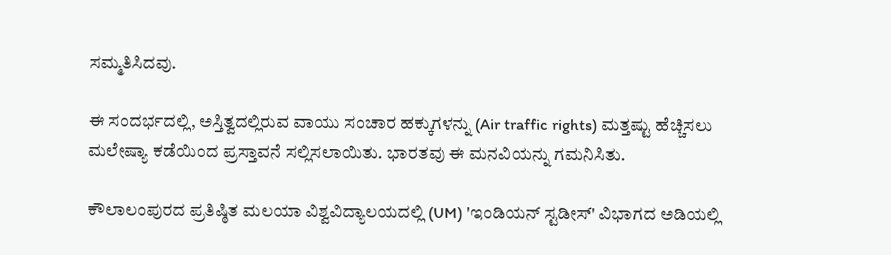ಸಮ್ಮತಿಸಿದವು.

ಈ ಸಂದರ್ಭದಲ್ಲಿ, ಅಸ್ತಿತ್ವದಲ್ಲಿರುವ ವಾಯು ಸಂಚಾರ ಹಕ್ಕುಗಳನ್ನು (Air traffic rights) ಮತ್ತಷ್ಟು ಹೆಚ್ಚಿಸಲು ಮಲೇಷ್ಯಾ ಕಡೆಯಿಂದ ಪ್ರಸ್ತಾವನೆ ಸಲ್ಲಿಸಲಾಯಿತು. ಭಾರತವು ಈ ಮನವಿಯನ್ನು ಗಮನಿಸಿತು.

ಕೌಲಾಲಂಪುರದ ಪ್ರತಿಷ್ಠಿತ ಮಲಯಾ ವಿಶ್ವವಿದ್ಯಾಲಯದಲ್ಲಿ (UM) 'ಇಂಡಿಯನ್ ಸ್ಟಡೀಸ್' ವಿಭಾಗದ ಅಡಿಯಲ್ಲಿ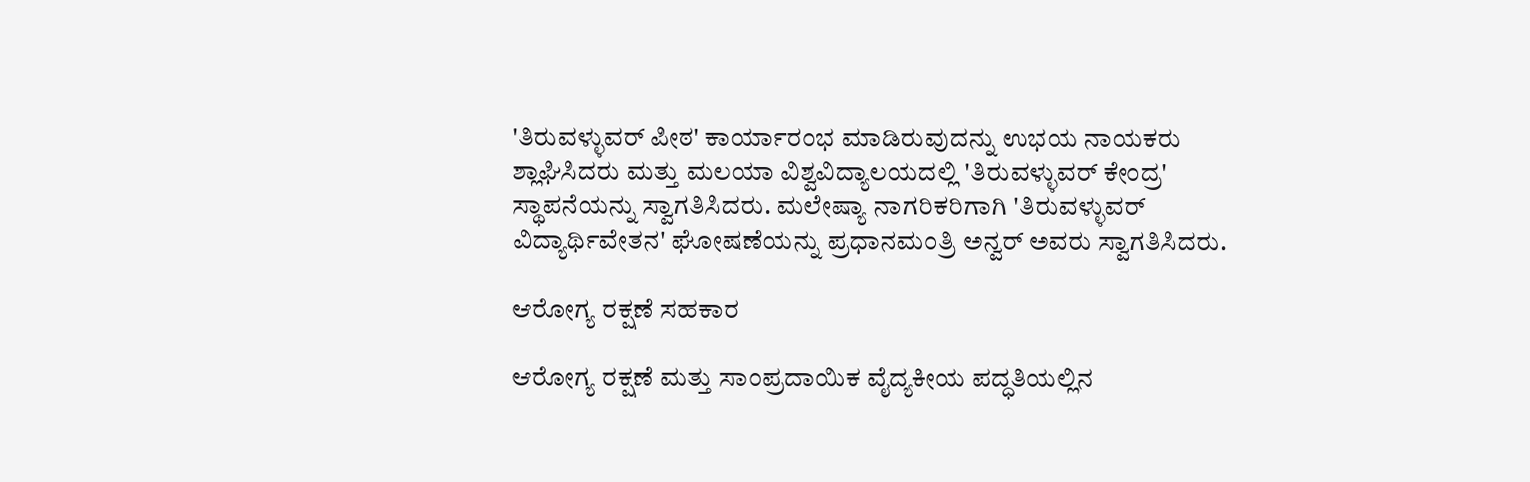'ತಿರುವಳ್ಳುವರ್ ಪೀಠ' ಕಾರ್ಯಾರಂಭ ಮಾಡಿರುವುದನ್ನು ಉಭಯ ನಾಯಕರು ಶ್ಲಾಘಿಸಿದರು ಮತ್ತು ಮಲಯಾ ವಿಶ್ವವಿದ್ಯಾಲಯದಲ್ಲಿ 'ತಿರುವಳ್ಳುವರ್ ಕೇಂದ್ರ' ಸ್ಥಾಪನೆಯನ್ನು ಸ್ವಾಗತಿಸಿದರು. ಮಲೇಷ್ಯಾ ನಾಗರಿಕರಿಗಾಗಿ 'ತಿರುವಳ್ಳುವರ್ ವಿದ್ಯಾರ್ಥಿವೇತನ' ಘೋಷಣೆಯನ್ನು ಪ್ರಧಾನಮಂತ್ರಿ ಅನ್ವರ್ ಅವರು ಸ್ವಾಗತಿಸಿದರು.

ಆರೋಗ್ಯ ರಕ್ಷಣೆ ಸಹಕಾರ

ಆರೋಗ್ಯ ರಕ್ಷಣೆ ಮತ್ತು ಸಾಂಪ್ರದಾಯಿಕ ವೈದ್ಯಕೀಯ ಪದ್ಧತಿಯಲ್ಲಿನ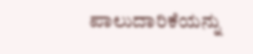ಪಾಲುದಾರಿಕೆಯನ್ನು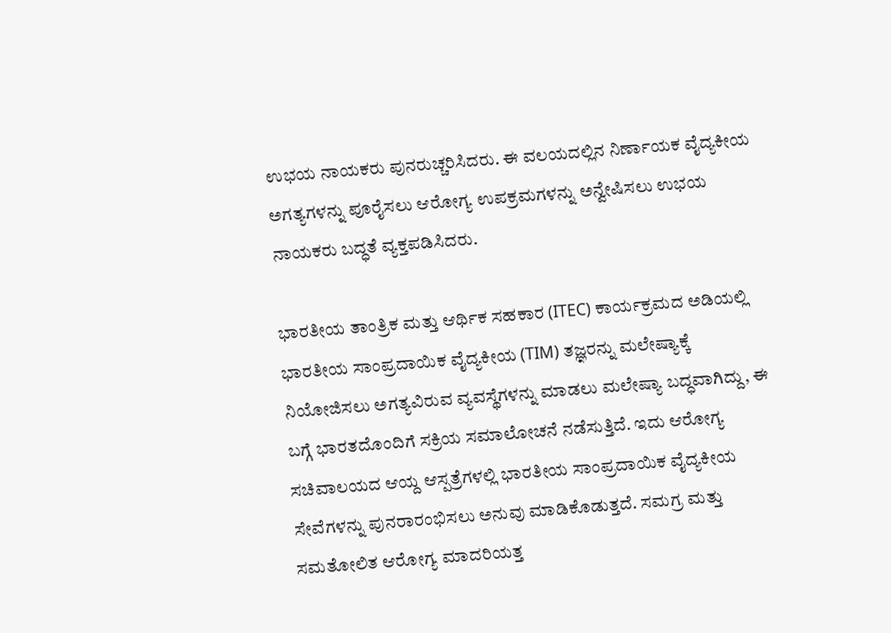ಉಭಯ ನಾಯಕರು ಪುನರುಚ್ಚರಿಸಿದರು. ಈ ವಲಯದಲ್ಲಿನ ನಿರ್ಣಾಯಕ ವೈದ್ಯಕೀಯ ಅಗತ್ಯಗಳನ್ನು ಪೂರೈಸಲು ಆರೋಗ್ಯ ಉಪಕ್ರಮಗಳನ್ನು ಅನ್ವೇಷಿಸಲು ಉಭಯ ನಾಯಕರು ಬದ್ಧತೆ ವ್ಯಕ್ತಪಡಿಸಿದರು.

ಭಾರತೀಯ ತಾಂತ್ರಿಕ ಮತ್ತು ಆರ್ಥಿಕ ಸಹಕಾರ (ITEC) ಕಾರ್ಯಕ್ರಮದ ಅಡಿಯಲ್ಲಿ ಭಾರತೀಯ ಸಾಂಪ್ರದಾಯಿಕ ವೈದ್ಯಕೀಯ (TIM) ತಜ್ಞರನ್ನು ಮಲೇಷ್ಯಾಕ್ಕೆ ನಿಯೋಜಿಸಲು ಅಗತ್ಯವಿರುವ ವ್ಯವಸ್ಥೆಗಳನ್ನು ಮಾಡಲು ಮಲೇಷ್ಯಾ ಬದ್ಧವಾಗಿದ್ದು, ಈ ಬಗ್ಗೆ ಭಾರತದೊಂದಿಗೆ ಸಕ್ರಿಯ ಸಮಾಲೋಚನೆ ನಡೆಸುತ್ತಿದೆ. ಇದು ಆರೋಗ್ಯ ಸಚಿವಾಲಯದ ಆಯ್ದ ಆಸ್ಪತ್ರೆಗಳಲ್ಲಿ ಭಾರತೀಯ ಸಾಂಪ್ರದಾಯಿಕ ವೈದ್ಯಕೀಯ ಸೇವೆಗಳನ್ನು ಪುನರಾರಂಭಿಸಲು ಅನುವು ಮಾಡಿಕೊಡುತ್ತದೆ. ಸಮಗ್ರ ಮತ್ತು ಸಮತೋಲಿತ ಆರೋಗ್ಯ ಮಾದರಿಯತ್ತ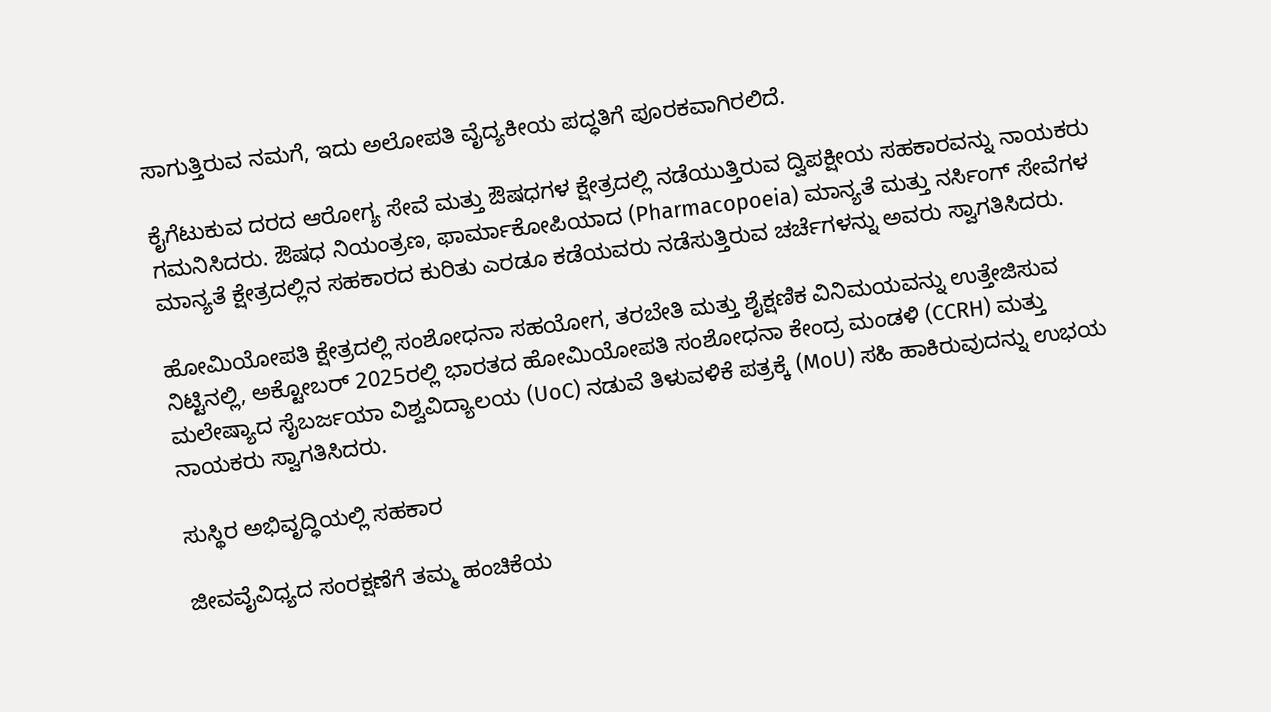ಸಾಗುತ್ತಿರುವ ನಮಗೆ, ಇದು ಅಲೋಪತಿ ವೈದ್ಯಕೀಯ ಪದ್ಧತಿಗೆ ಪೂರಕವಾಗಿರಲಿದೆ.

ಕೈಗೆಟುಕುವ ದರದ ಆರೋಗ್ಯ ಸೇವೆ ಮತ್ತು ಔಷಧಗಳ ಕ್ಷೇತ್ರದಲ್ಲಿ ನಡೆಯುತ್ತಿರುವ ದ್ವಿಪಕ್ಷೀಯ ಸಹಕಾರವನ್ನು ನಾಯಕರು ಗಮನಿಸಿದರು. ಔಷಧ ನಿಯಂತ್ರಣ, ಫಾರ್ಮಾಕೋಪಿಯಾದ (Pharmacopoeia) ಮಾನ್ಯತೆ ಮತ್ತು ನರ್ಸಿಂಗ್ ಸೇವೆಗಳ ಮಾನ್ಯತೆ ಕ್ಷೇತ್ರದಲ್ಲಿನ ಸಹಕಾರದ ಕುರಿತು ಎರಡೂ ಕಡೆಯವರು ನಡೆಸುತ್ತಿರುವ ಚರ್ಚೆಗಳನ್ನು ಅವರು ಸ್ವಾಗತಿಸಿದರು.

ಹೋಮಿಯೋಪತಿ ಕ್ಷೇತ್ರದಲ್ಲಿ ಸಂಶೋಧನಾ ಸಹಯೋಗ, ತರಬೇತಿ ಮತ್ತು ಶೈಕ್ಷಣಿಕ ವಿನಿಮಯವನ್ನು ಉತ್ತೇಜಿಸುವ ನಿಟ್ಟಿನಲ್ಲಿ, ಅಕ್ಟೋಬರ್ 2025ರಲ್ಲಿ ಭಾರತದ ಹೋಮಿಯೋಪತಿ ಸಂಶೋಧನಾ ಕೇಂದ್ರ ಮಂಡಳಿ (CCRH) ಮತ್ತು ಮಲೇಷ್ಯಾದ ಸೈಬರ್ಜಯಾ ವಿಶ್ವವಿದ್ಯಾಲಯ (UoC) ನಡುವೆ ತಿಳುವಳಿಕೆ ಪತ್ರಕ್ಕೆ (MoU) ಸಹಿ ಹಾಕಿರುವುದನ್ನು ಉಭಯ ನಾಯಕರು ಸ್ವಾಗತಿಸಿದರು.

ಸುಸ್ಥಿರ ಅಭಿವೃದ್ಧಿಯಲ್ಲಿ ಸಹಕಾರ

ಜೀವವೈವಿಧ್ಯದ ಸಂರಕ್ಷಣೆಗೆ ತಮ್ಮ ಹಂಚಿಕೆಯ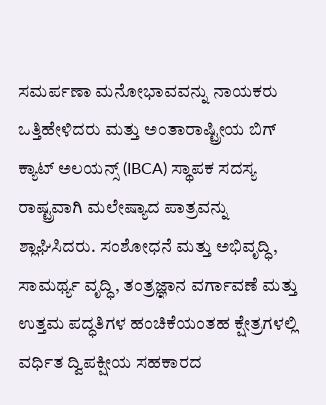ಸಮರ್ಪಣಾ ಮನೋಭಾವವನ್ನು ನಾಯಕರು ಒತ್ತಿಹೇಳಿದರು ಮತ್ತು ಅಂತಾರಾಷ್ಟ್ರೀಯ ಬಿಗ್ ಕ್ಯಾಟ್ ಅಲಯನ್ಸ್ (IBCA) ಸ್ಥಾಪಕ ಸದಸ್ಯ ರಾಷ್ಟ್ರವಾಗಿ ಮಲೇಷ್ಯಾದ ಪಾತ್ರವನ್ನು ಶ್ಲಾಘಿಸಿದರು. ಸಂಶೋಧನೆ ಮತ್ತು ಅಭಿವೃದ್ಧಿ, ಸಾಮರ್ಥ್ಯ ವೃದ್ಧಿ, ತಂತ್ರಜ್ಞಾನ ವರ್ಗಾವಣೆ ಮತ್ತು ಉತ್ತಮ ಪದ್ಧತಿಗಳ ಹಂಚಿಕೆಯಂತಹ ಕ್ಷೇತ್ರಗಳಲ್ಲಿ ವರ್ಧಿತ ದ್ವಿಪಕ್ಷೀಯ ಸಹಕಾರದ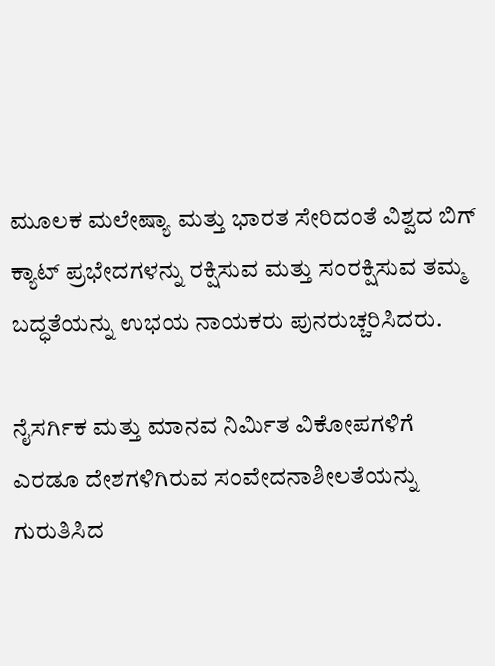ಮೂಲಕ ಮಲೇಷ್ಯಾ ಮತ್ತು ಭಾರತ ಸೇರಿದಂತೆ ವಿಶ್ವದ ಬಿಗ್ ಕ್ಯಾಟ್ ಪ್ರಭೇದಗಳನ್ನು ರಕ್ಷಿಸುವ ಮತ್ತು ಸಂರಕ್ಷಿಸುವ ತಮ್ಮ ಬದ್ಧತೆಯನ್ನು ಉಭಯ ನಾಯಕರು ಪುನರುಚ್ಚರಿಸಿದರು.

ನೈಸರ್ಗಿಕ ಮತ್ತು ಮಾನವ ನಿರ್ಮಿತ ವಿಕೋಪಗಳಿಗೆ ಎರಡೂ ದೇಶಗಳಿಗಿರುವ ಸಂವೇದನಾಶೀಲತೆಯನ್ನು ಗುರುತಿಸಿದ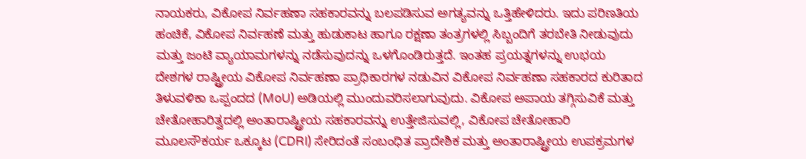ನಾಯಕರು, ವಿಕೋಪ ನಿರ್ವಹಣಾ ಸಹಕಾರವನ್ನು ಬಲಪಡಿಸುವ ಅಗತ್ಯವನ್ನು ಒತ್ತಿಹೇಳಿದರು. ಇದು ಪರಿಣತಿಯ ಹಂಚಿಕೆ, ವಿಕೋಪ ನಿರ್ವಹಣೆ ಮತ್ತು ಹುಡುಕಾಟ ಹಾಗೂ ರಕ್ಷಣಾ ತಂತ್ರಗಳಲ್ಲಿ ಸಿಬ್ಬಂದಿಗೆ ತರಬೇತಿ ನೀಡುವುದು ಮತ್ತು ಜಂಟಿ ವ್ಯಾಯಾಮಗಳನ್ನು ನಡೆಸುವುದನ್ನು ಒಳಗೊಂಡಿರುತ್ತದೆ. ಇಂತಹ ಪ್ರಯತ್ನಗಳನ್ನು ಉಭಯ ದೇಶಗಳ ರಾಷ್ಟ್ರೀಯ ವಿಕೋಪ ನಿರ್ವಹಣಾ ಪ್ರಾಧಿಕಾರಗಳ ನಡುವಿನ ವಿಕೋಪ ನಿರ್ವಹಣಾ ಸಹಕಾರದ ಕುರಿತಾದ ತಿಳುವಳಿಕಾ ಒಪ್ಪಂದದ (MoU) ಅಡಿಯಲ್ಲಿ ಮುಂದುವರಿಸಲಾಗುವುದು. ವಿಕೋಪ ಅಪಾಯ ತಗ್ಗಿಸುವಿಕೆ ಮತ್ತು ಚೇತೋಹಾರಿತ್ವದಲ್ಲಿ ಅಂತಾರಾಷ್ಟ್ರೀಯ ಸಹಕಾರವನ್ನು ಉತ್ತೇಜಿಸುವಲ್ಲಿ, ವಿಕೋಪ ಚೇತೋಹಾರಿ ಮೂಲಸೌಕರ್ಯ ಒಕ್ಕೂಟ (CDRI) ಸೇರಿದಂತೆ ಸಂಬಂಧಿತ ಪ್ರಾದೇಶಿಕ ಮತ್ತು ಅಂತಾರಾಷ್ಟ್ರೀಯ ಉಪಕ್ರಮಗಳ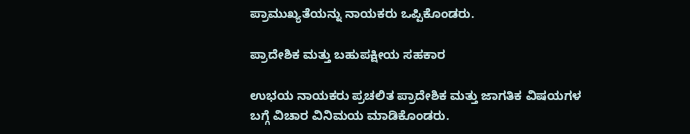ಪ್ರಾಮುಖ್ಯತೆಯನ್ನು ನಾಯಕರು ಒಪ್ಪಿಕೊಂಡರು.

ಪ್ರಾದೇಶಿಕ ಮತ್ತು ಬಹುಪಕ್ಷೀಯ ಸಹಕಾರ

ಉಭಯ ನಾಯಕರು ಪ್ರಚಲಿತ ಪ್ರಾದೇಶಿಕ ಮತ್ತು ಜಾಗತಿಕ ವಿಷಯಗಳ ಬಗ್ಗೆ ವಿಚಾರ ವಿನಿಮಯ ಮಾಡಿಕೊಂಡರು.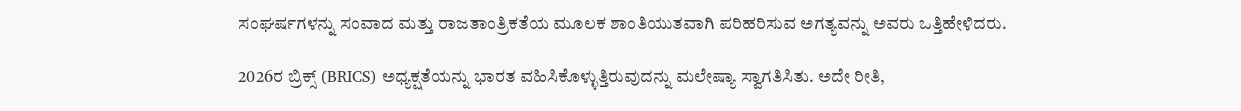ಸಂಘರ್ಷಗಳನ್ನು ಸಂವಾದ ಮತ್ತು ರಾಜತಾಂತ್ರಿಕತೆಯ ಮೂಲಕ ಶಾಂತಿಯುತವಾಗಿ ಪರಿಹರಿಸುವ ಅಗತ್ಯವನ್ನು ಅವರು ಒತ್ತಿಹೇಳಿದರು.

2026ರ ಬ್ರಿಕ್ಸ್ (BRICS) ಅಧ್ಯಕ್ಷತೆಯನ್ನು ಭಾರತ ವಹಿಸಿಕೊಳ್ಳುತ್ತಿರುವುದನ್ನು ಮಲೇಷ್ಯಾ ಸ್ವಾಗತಿಸಿತು. ಅದೇ ರೀತಿ,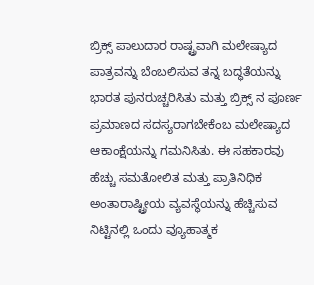ಬ್ರಿಕ್ಸ್ ಪಾಲುದಾರ ರಾಷ್ಟ್ರವಾಗಿ ಮಲೇಷ್ಯಾದ ಪಾತ್ರವನ್ನು ಬೆಂಬಲಿಸುವ ತನ್ನ ಬದ್ಧತೆಯನ್ನು ಭಾರತ ಪುನರುಚ್ಚರಿಸಿತು ಮತ್ತು ಬ್ರಿಕ್ಸ್‌ ನ ಪೂರ್ಣ ಪ್ರಮಾಣದ ಸದಸ್ಯರಾಗಬೇಕೆಂಬ ಮಲೇಷ್ಯಾದ ಆಕಾಂಕ್ಷೆಯನ್ನು ಗಮನಿಸಿತು. ಈ ಸಹಕಾರವು ಹೆಚ್ಚು ಸಮತೋಲಿತ ಮತ್ತು ಪ್ರಾತಿನಿಧಿಕ ಅಂತಾರಾಷ್ಟ್ರೀಯ ವ್ಯವಸ್ಥೆಯನ್ನು ಹೆಚ್ಚಿಸುವ ನಿಟ್ಟಿನಲ್ಲಿ ಒಂದು ವ್ಯೂಹಾತ್ಮಕ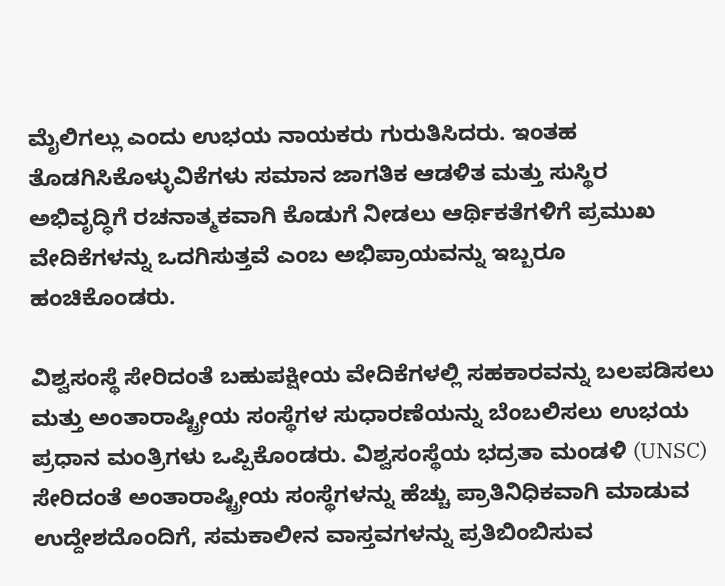ಮೈಲಿಗಲ್ಲು ಎಂದು ಉಭಯ ನಾಯಕರು ಗುರುತಿಸಿದರು. ಇಂತಹ ತೊಡಗಿಸಿಕೊಳ್ಳುವಿಕೆಗಳು ಸಮಾನ ಜಾಗತಿಕ ಆಡಳಿತ ಮತ್ತು ಸುಸ್ಥಿರ ಅಭಿವೃದ್ಧಿಗೆ ರಚನಾತ್ಮಕವಾಗಿ ಕೊಡುಗೆ ನೀಡಲು ಆರ್ಥಿಕತೆಗಳಿಗೆ ಪ್ರಮುಖ ವೇದಿಕೆಗಳನ್ನು ಒದಗಿಸುತ್ತವೆ ಎಂಬ ಅಭಿಪ್ರಾಯವನ್ನು ಇಬ್ಬರೂ ಹಂಚಿಕೊಂಡರು.

ವಿಶ್ವಸಂಸ್ಥೆ ಸೇರಿದಂತೆ ಬಹುಪಕ್ಷೀಯ ವೇದಿಕೆಗಳಲ್ಲಿ ಸಹಕಾರವನ್ನು ಬಲಪಡಿಸಲು ಮತ್ತು ಅಂತಾರಾಷ್ಟ್ರೀಯ ಸಂಸ್ಥೆಗಳ ಸುಧಾರಣೆಯನ್ನು ಬೆಂಬಲಿಸಲು ಉಭಯ ಪ್ರಧಾನ ಮಂತ್ರಿಗಳು ಒಪ್ಪಿಕೊಂಡರು. ವಿಶ್ವಸಂಸ್ಥೆಯ ಭದ್ರತಾ ಮಂಡಳಿ (UNSC) ಸೇರಿದಂತೆ ಅಂತಾರಾಷ್ಟ್ರೀಯ ಸಂಸ್ಥೆಗಳನ್ನು ಹೆಚ್ಚು ಪ್ರಾತಿನಿಧಿಕವಾಗಿ ಮಾಡುವ ಉದ್ದೇಶದೊಂದಿಗೆ, ಸಮಕಾಲೀನ ವಾಸ್ತವಗಳನ್ನು ಪ್ರತಿಬಿಂಬಿಸುವ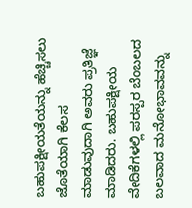ಬಹುಪಕ್ಷೀಯತೆಯನ್ನು ಹೆಚ್ಚಿಸಲು ಜೊತೆಯಾಗಿ ಕೆಲಸ ಮಾಡುವುದಾಗಿ ಅವರು ಪ್ರತಿಜ್ಞೆ ಮಾಡಿದರು. ಬಹುಪಕ್ಷೀಯ ವೇದಿಕೆಗಳಲ್ಲಿ ಪರಸ್ಪರ ಬೆಂಬಲದ ಬಲವಾದ ಮನೋಭಾವವನ್ನು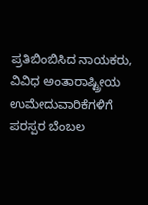ಪ್ರತಿಬಿಂಬಿಸಿದ ನಾಯಕರು, ವಿವಿಧ ಅಂತಾರಾಷ್ಟ್ರೀಯ ಉಮೇದುವಾರಿಕೆಗಳಿಗೆ ಪರಸ್ಪರ ಬೆಂಬಲ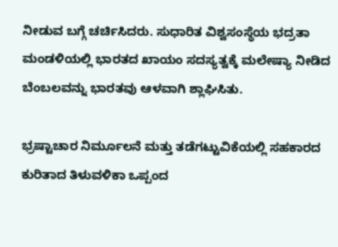ನೀಡುವ ಬಗ್ಗೆ ಚರ್ಚಿಸಿದರು. ಸುಧಾರಿತ ವಿಶ್ವಸಂಸ್ಥೆಯ ಭದ್ರತಾ ಮಂಡಳಿಯಲ್ಲಿ ಭಾರತದ ಖಾಯಂ ಸದಸ್ಯತ್ವಕ್ಕೆ ಮಲೇಷ್ಯಾ ನೀಡಿದ ಬೆಂಬಲವನ್ನು ಭಾರತವು ಆಳವಾಗಿ ಶ್ಲಾಘಿಸಿತು.

ಭ್ರಷ್ಟಾಚಾರ ನಿರ್ಮೂಲನೆ ಮತ್ತು ತಡೆಗಟ್ಟುವಿಕೆಯಲ್ಲಿ ಸಹಕಾರದ ಕುರಿತಾದ ತಿಳುವಳಿಕಾ ಒಪ್ಪಂದ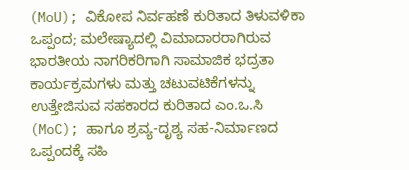(MoU); ವಿಕೋಪ ನಿರ್ವಹಣೆ ಕುರಿತಾದ ತಿಳುವಳಿಕಾ ಒಪ್ಪಂದ; ಮಲೇಷ್ಯಾದಲ್ಲಿ ವಿಮಾದಾರರಾಗಿರುವ ಭಾರತೀಯ ನಾಗರಿಕರಿಗಾಗಿ ಸಾಮಾಜಿಕ ಭದ್ರತಾ ಕಾರ್ಯಕ್ರಮಗಳು ಮತ್ತು ಚಟುವಟಿಕೆಗಳನ್ನು ಉತ್ತೇಜಿಸುವ ಸಹಕಾರದ ಕುರಿತಾದ ಎಂ.ಒ.ಸಿ (MoC); ಹಾಗೂ ಶ್ರವ್ಯ-ದೃಶ್ಯ ಸಹ-ನಿರ್ಮಾಣದ ಒಪ್ಪಂದಕ್ಕೆ ಸಹಿ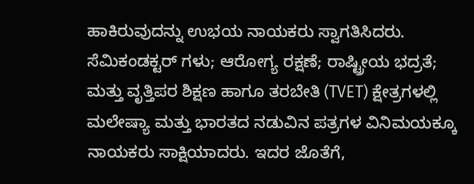ಹಾಕಿರುವುದನ್ನು ಉಭಯ ನಾಯಕರು ಸ್ವಾಗತಿಸಿದರು. ಸೆಮಿಕಂಡಕ್ಟರ್‌ ಗಳು; ಆರೋಗ್ಯ ರಕ್ಷಣೆ; ರಾಷ್ಟ್ರೀಯ ಭದ್ರತೆ; ಮತ್ತು ವೃತ್ತಿಪರ ಶಿಕ್ಷಣ ಹಾಗೂ ತರಬೇತಿ (TVET) ಕ್ಷೇತ್ರಗಳಲ್ಲಿ ಮಲೇಷ್ಯಾ ಮತ್ತು ಭಾರತದ ನಡುವಿನ ಪತ್ರಗಳ ವಿನಿಮಯಕ್ಕೂ ನಾಯಕರು ಸಾಕ್ಷಿಯಾದರು. ಇದರ ಜೊತೆಗೆ,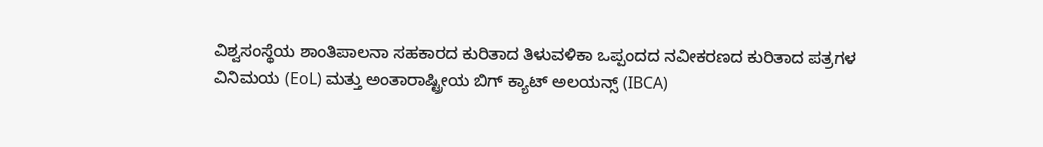ವಿಶ್ವಸಂಸ್ಥೆಯ ಶಾಂತಿಪಾಲನಾ ಸಹಕಾರದ ಕುರಿತಾದ ತಿಳುವಳಿಕಾ ಒಪ್ಪಂದದ ನವೀಕರಣದ ಕುರಿತಾದ ಪತ್ರಗಳ ವಿನಿಮಯ (EoL) ಮತ್ತು ಅಂತಾರಾಷ್ಟ್ರೀಯ ಬಿಗ್ ಕ್ಯಾಟ್ ಅಲಯನ್ಸ್ (IBCA)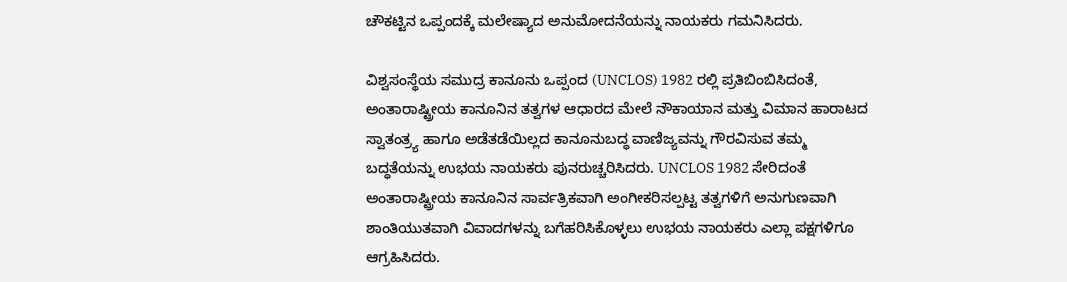ಚೌಕಟ್ಟಿನ ಒಪ್ಪಂದಕ್ಕೆ ಮಲೇಷ್ಯಾದ ಅನುಮೋದನೆಯನ್ನು ನಾಯಕರು ಗಮನಿಸಿದರು.

ವಿಶ್ವಸಂಸ್ಥೆಯ ಸಮುದ್ರ ಕಾನೂನು ಒಪ್ಪಂದ (UNCLOS) 1982 ರಲ್ಲಿ ಪ್ರತಿಬಿಂಬಿಸಿದಂತೆ, ಅಂತಾರಾಷ್ಟ್ರೀಯ ಕಾನೂನಿನ ತತ್ವಗಳ ಆಧಾರದ ಮೇಲೆ ನೌಕಾಯಾನ ಮತ್ತು ವಿಮಾನ ಹಾರಾಟದ ಸ್ವಾತಂತ್ರ್ಯ ಹಾಗೂ ಅಡೆತಡೆಯಿಲ್ಲದ ಕಾನೂನುಬದ್ಧ ವಾಣಿಜ್ಯವನ್ನು ಗೌರವಿಸುವ ತಮ್ಮ ಬದ್ಧತೆಯನ್ನು ಉಭಯ ನಾಯಕರು ಪುನರುಚ್ಚರಿಸಿದರು. UNCLOS 1982 ಸೇರಿದಂತೆ ಅಂತಾರಾಷ್ಟ್ರೀಯ ಕಾನೂನಿನ ಸಾರ್ವತ್ರಿಕವಾಗಿ ಅಂಗೀಕರಿಸಲ್ಪಟ್ಟ ತತ್ವಗಳಿಗೆ ಅನುಗುಣವಾಗಿ ಶಾಂತಿಯುತವಾಗಿ ವಿವಾದಗಳನ್ನು ಬಗೆಹರಿಸಿಕೊಳ್ಳಲು ಉಭಯ ನಾಯಕರು ಎಲ್ಲಾ ಪಕ್ಷಗಳಿಗೂ ಆಗ್ರಹಿಸಿದರು.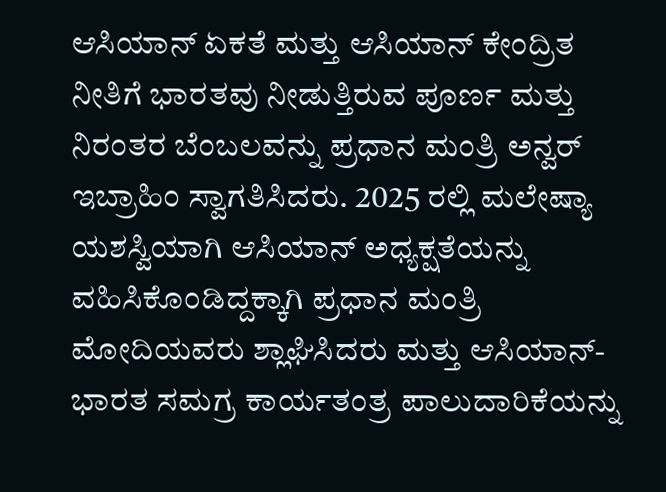ಆಸಿಯಾನ್ ಏಕತೆ ಮತ್ತು ಆಸಿಯಾನ್ ಕೇಂದ್ರಿತ ನೀತಿಗೆ ಭಾರತವು ನೀಡುತ್ತಿರುವ ಪೂರ್ಣ ಮತ್ತು ನಿರಂತರ ಬೆಂಬಲವನ್ನು ಪ್ರಧಾನ ಮಂತ್ರಿ ಅನ್ವರ್ ಇಬ್ರಾಹಿಂ ಸ್ವಾಗತಿಸಿದರು. 2025 ರಲ್ಲಿ ಮಲೇಷ್ಯಾ ಯಶಸ್ವಿಯಾಗಿ ಆಸಿಯಾನ್ ಅಧ್ಯಕ್ಷತೆಯನ್ನು ವಹಿಸಿಕೊಂಡಿದ್ದಕ್ಕಾಗಿ ಪ್ರಧಾನ ಮಂತ್ರಿ ಮೋದಿಯವರು ಶ್ಲಾಘಿಸಿದರು ಮತ್ತು ಆಸಿಯಾನ್-ಭಾರತ ಸಮಗ್ರ ಕಾರ್ಯತಂತ್ರ ಪಾಲುದಾರಿಕೆಯನ್ನು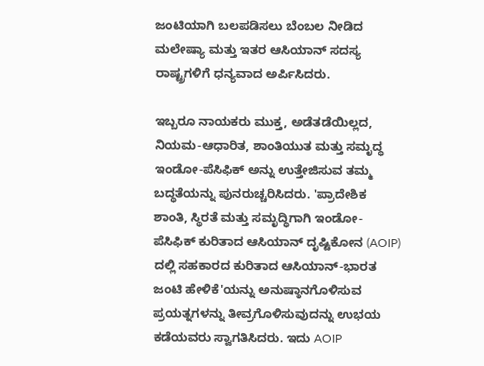ಜಂಟಿಯಾಗಿ ಬಲಪಡಿಸಲು ಬೆಂಬಲ ನೀಡಿದ ಮಲೇಷ್ಯಾ ಮತ್ತು ಇತರ ಆಸಿಯಾನ್ ಸದಸ್ಯ ರಾಷ್ಟ್ರಗಳಿಗೆ ಧನ್ಯವಾದ ಅರ್ಪಿಸಿದರು.

ಇಬ್ಬರೂ ನಾಯಕರು ಮುಕ್ತ, ಅಡೆತಡೆಯಿಲ್ಲದ, ನಿಯಮ-ಆಧಾರಿತ, ಶಾಂತಿಯುತ ಮತ್ತು ಸಮೃದ್ಧ ಇಂಡೋ-ಪೆಸಿಫಿಕ್ ಅನ್ನು ಉತ್ತೇಜಿಸುವ ತಮ್ಮ ಬದ್ಧತೆಯನ್ನು ಪುನರುಚ್ಚರಿಸಿದರು. 'ಪ್ರಾದೇಶಿಕ ಶಾಂತಿ, ಸ್ಥಿರತೆ ಮತ್ತು ಸಮೃದ್ಧಿಗಾಗಿ ಇಂಡೋ-ಪೆಸಿಫಿಕ್ ಕುರಿತಾದ ಆಸಿಯಾನ್ ದೃಷ್ಟಿಕೋನ (AOIP) ದಲ್ಲಿ ಸಹಕಾರದ ಕುರಿತಾದ ಆಸಿಯಾನ್-ಭಾರತ ಜಂಟಿ ಹೇಳಿಕೆ'ಯನ್ನು ಅನುಷ್ಠಾನಗೊಳಿಸುವ ಪ್ರಯತ್ನಗಳನ್ನು ತೀವ್ರಗೊಳಿಸುವುದನ್ನು ಉಭಯ ಕಡೆಯವರು ಸ್ವಾಗತಿಸಿದರು. ಇದು AOIP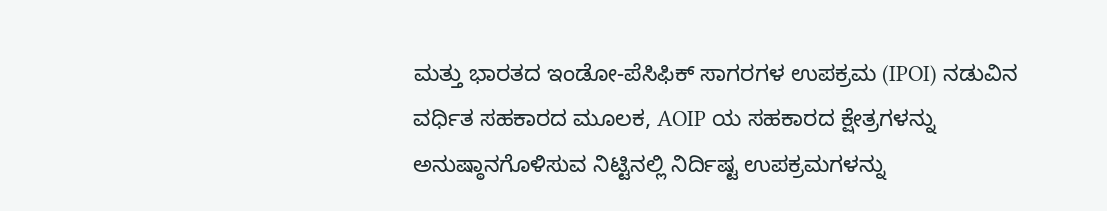ಮತ್ತು ಭಾರತದ ಇಂಡೋ-ಪೆಸಿಫಿಕ್ ಸಾಗರಗಳ ಉಪಕ್ರಮ (IPOI) ನಡುವಿನ ವರ್ಧಿತ ಸಹಕಾರದ ಮೂಲಕ, AOIP ಯ ಸಹಕಾರದ ಕ್ಷೇತ್ರಗಳನ್ನು ಅನುಷ್ಠಾನಗೊಳಿಸುವ ನಿಟ್ಟಿನಲ್ಲಿ ನಿರ್ದಿಷ್ಟ ಉಪಕ್ರಮಗಳನ್ನು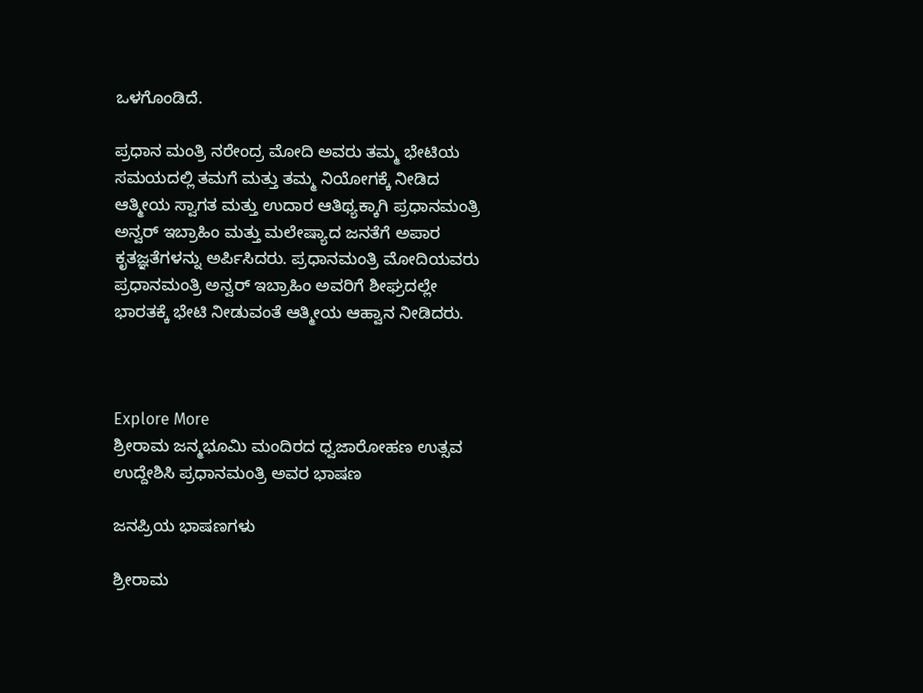ಒಳಗೊಂಡಿದೆ.

ಪ್ರಧಾನ ಮಂತ್ರಿ ನರೇಂದ್ರ ಮೋದಿ ಅವರು ತಮ್ಮ ಭೇಟಿಯ ಸಮಯದಲ್ಲಿ ತಮಗೆ ಮತ್ತು ತಮ್ಮ ನಿಯೋಗಕ್ಕೆ ನೀಡಿದ ಆತ್ಮೀಯ ಸ್ವಾಗತ ಮತ್ತು ಉದಾರ ಆತಿಥ್ಯಕ್ಕಾಗಿ ಪ್ರಧಾನಮಂತ್ರಿ ಅನ್ವರ್ ಇಬ್ರಾಹಿಂ ಮತ್ತು ಮಲೇಷ್ಯಾದ ಜನತೆಗೆ ಅಪಾರ ಕೃತಜ್ಞತೆಗಳನ್ನು ಅರ್ಪಿಸಿದರು. ಪ್ರಧಾನಮಂತ್ರಿ ಮೋದಿಯವರು ಪ್ರಧಾನಮಂತ್ರಿ ಅನ್ವರ್ ಇಬ್ರಾಹಿಂ ಅವರಿಗೆ ಶೀಘ್ರದಲ್ಲೇ ಭಾರತಕ್ಕೆ ಭೇಟಿ ನೀಡುವಂತೆ ಆತ್ಮೀಯ ಆಹ್ವಾನ ನೀಡಿದರು.



Explore More
ಶ್ರೀರಾಮ ಜನ್ಮಭೂಮಿ ಮಂದಿರದ ಧ್ವಜಾರೋಹಣ ಉತ್ಸವ ಉದ್ದೇಶಿಸಿ ಪ್ರಧಾನಮಂತ್ರಿ ಅವರ ಭಾಷಣ

ಜನಪ್ರಿಯ ಭಾಷಣಗಳು

ಶ್ರೀರಾಮ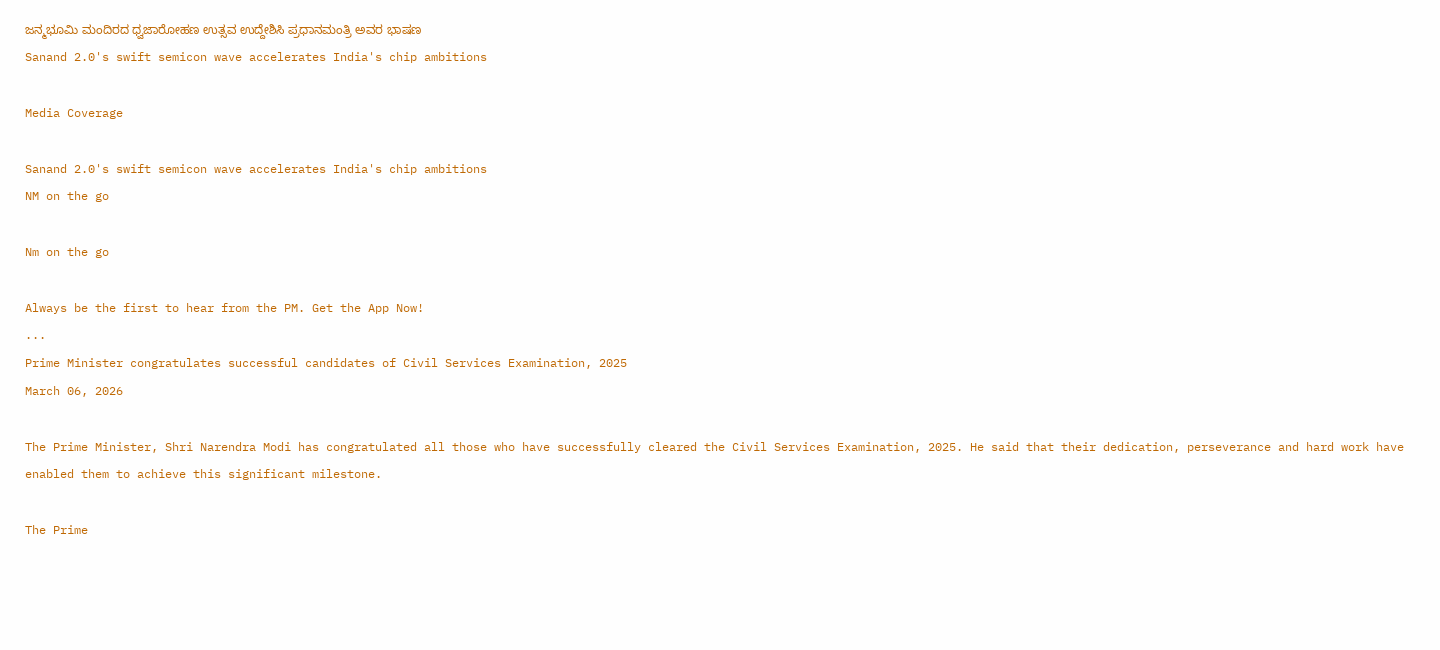ಜನ್ಮಭೂಮಿ ಮಂದಿರದ ಧ್ವಜಾರೋಹಣ ಉತ್ಸವ ಉದ್ದೇಶಿಸಿ ಪ್ರಧಾನಮಂತ್ರಿ ಅವರ ಭಾಷಣ
Sanand 2.0's swift semicon wave accelerates India's chip ambitions

Media Coverage

Sanand 2.0's swift semicon wave accelerates India's chip ambitions
NM on the go

Nm on the go

Always be the first to hear from the PM. Get the App Now!
...
Prime Minister congratulates successful candidates of Civil Services Examination, 2025
March 06, 2026

The Prime Minister, Shri Narendra Modi has congratulated all those who have successfully cleared the Civil Services Examination, 2025. He said that their dedication, perseverance and hard work have enabled them to achieve this significant milestone.

The Prime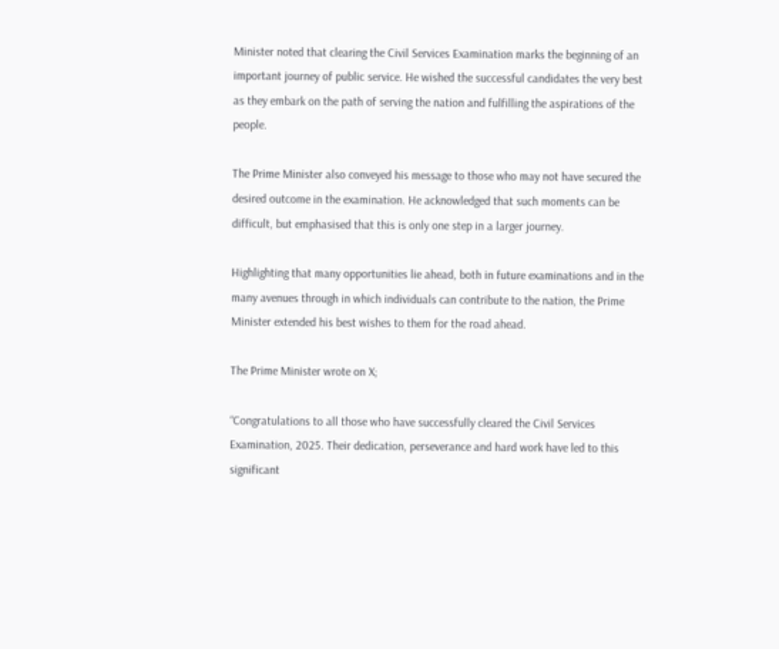Minister noted that clearing the Civil Services Examination marks the beginning of an important journey of public service. He wished the successful candidates the very best as they embark on the path of serving the nation and fulfilling the aspirations of the people.

The Prime Minister also conveyed his message to those who may not have secured the desired outcome in the examination. He acknowledged that such moments can be difficult, but emphasised that this is only one step in a larger journey.

Highlighting that many opportunities lie ahead, both in future examinations and in the many avenues through in which individuals can contribute to the nation, the Prime Minister extended his best wishes to them for the road ahead.

The Prime Minister wrote on X;

“Congratulations to all those who have successfully cleared the Civil Services Examination, 2025. Their dedication, perseverance and hard work have led to this significant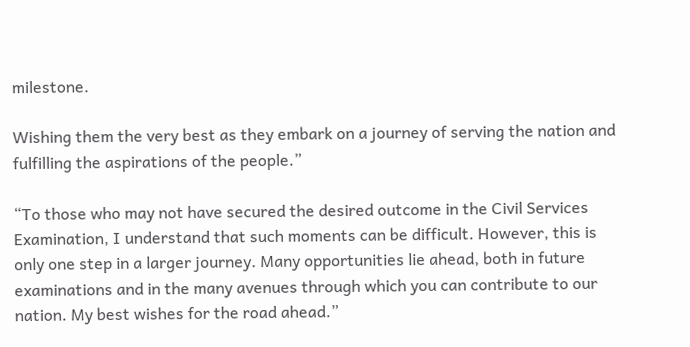milestone.

Wishing them the very best as they embark on a journey of serving the nation and fulfilling the aspirations of the people.”

“To those who may not have secured the desired outcome in the Civil Services Examination, I understand that such moments can be difficult. However, this is only one step in a larger journey. Many opportunities lie ahead, both in future examinations and in the many avenues through which you can contribute to our nation. My best wishes for the road ahead.”